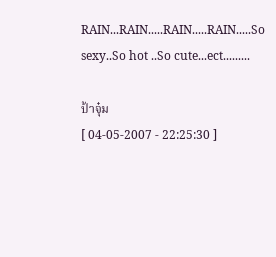RAIN...RAIN.....RAIN.....RAIN.....So sexy..So hot ..So cute...ect.........

ป้าจุ๋ม
[ 04-05-2007 - 22:25:30 ]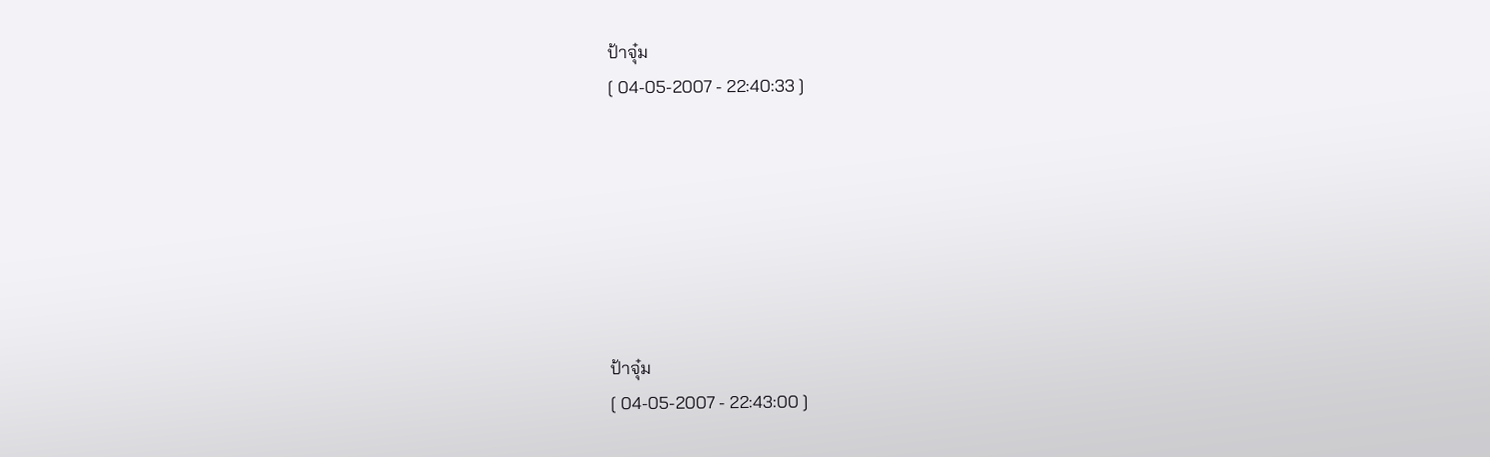ป้าจุ๋ม
[ 04-05-2007 - 22:40:33 ]







ป้าจุ๋ม
[ 04-05-2007 - 22:43:00 ]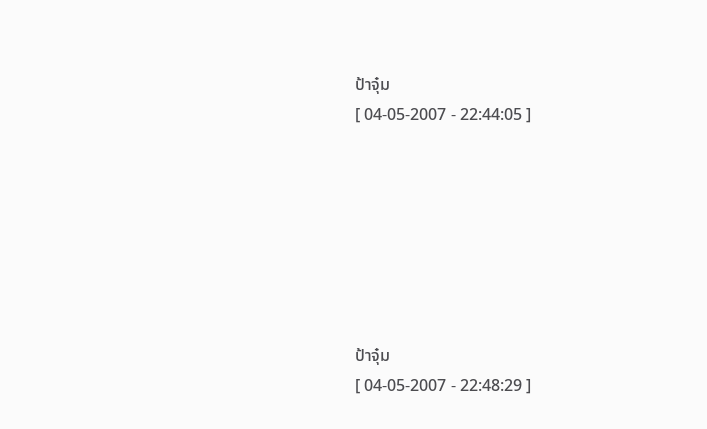ป้าจุ๋ม
[ 04-05-2007 - 22:44:05 ]







ป้าจุ๋ม
[ 04-05-2007 - 22:48:29 ]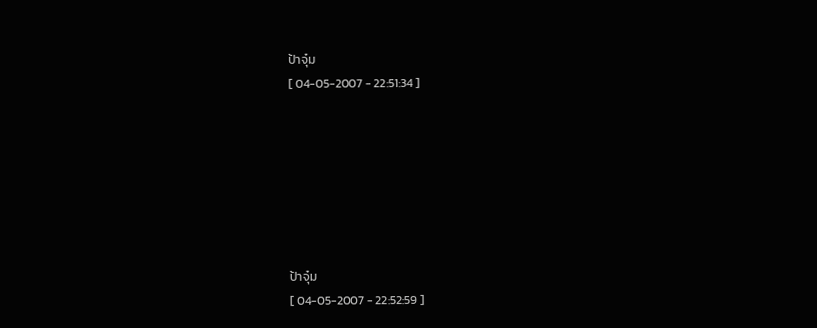ป้าจุ๋ม
[ 04-05-2007 - 22:51:34 ]







ป้าจุ๋ม
[ 04-05-2007 - 22:52:59 ]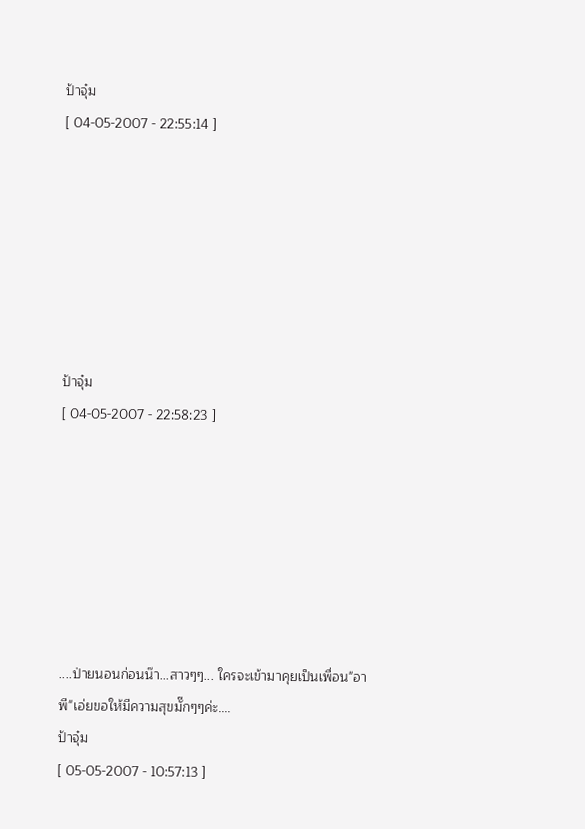ป้าจุ๋ม
[ 04-05-2007 - 22:55:14 ]







ป้าจุ๋ม
[ 04-05-2007 - 22:58:23 ]







....ป่ายนอนก่อนน๊า...สาวๆๆ... ใครจะเข้ามาคุยเป็นเพื่อน"อาพี"เอ่ยขอให้มีความสุขมั๊กๆๆค่ะ....
ป้าจุ๋ม
[ 05-05-2007 - 10:57:13 ]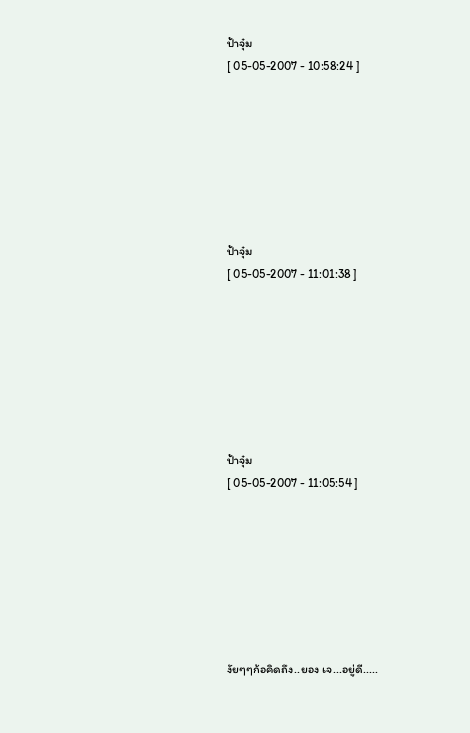ป้าจุ๋ม
[ 05-05-2007 - 10:58:24 ]







ป้าจุ๋ม
[ 05-05-2007 - 11:01:38 ]







ป้าจุ๋ม
[ 05-05-2007 - 11:05:54 ]







งัยๆๆก้อคิดถึง..ยอง เจ...อยู่ดี.....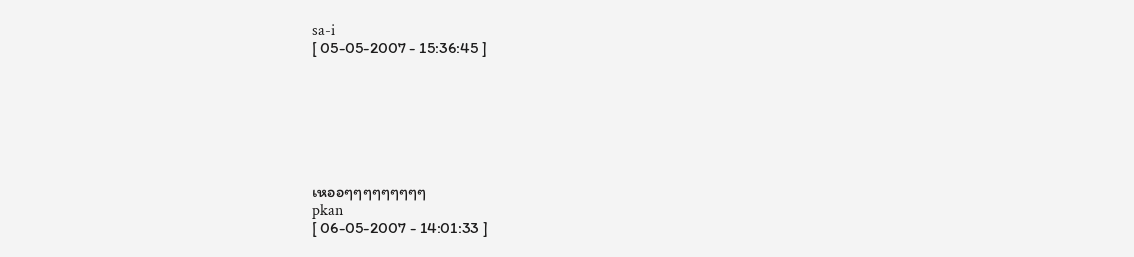sa-i
[ 05-05-2007 - 15:36:45 ]







เหออๆๆๆๆๆๆๆๆๆ
pkan
[ 06-05-2007 - 14:01:33 ]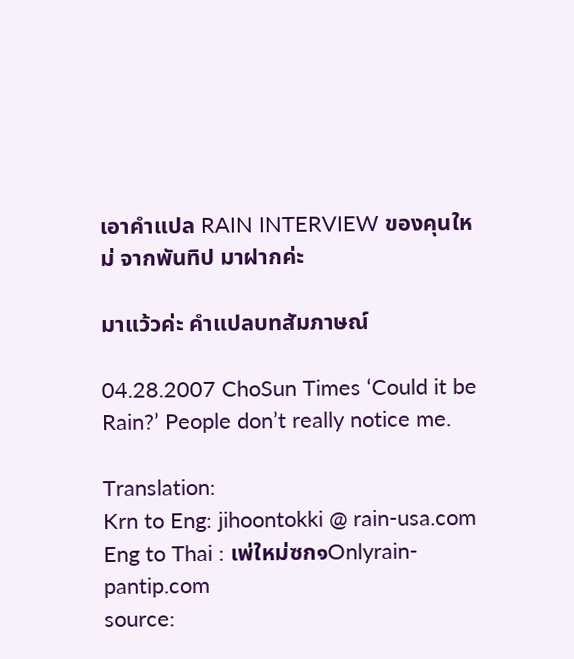เอาคำแปล RAIN INTERVIEW ของคุนใหม่ จากพันทิป มาฝากค่ะ

มาแว้วค่ะ คำแปลบทสัมภาษณ์

04.28.2007 ChoSun Times ‘Could it be Rain?’ People don’t really notice me.

Translation:
Krn to Eng: jihoontokki @ rain-usa.com
Eng to Thai : เพ่ใหม่ซก๑Onlyrain-pantip.com
source: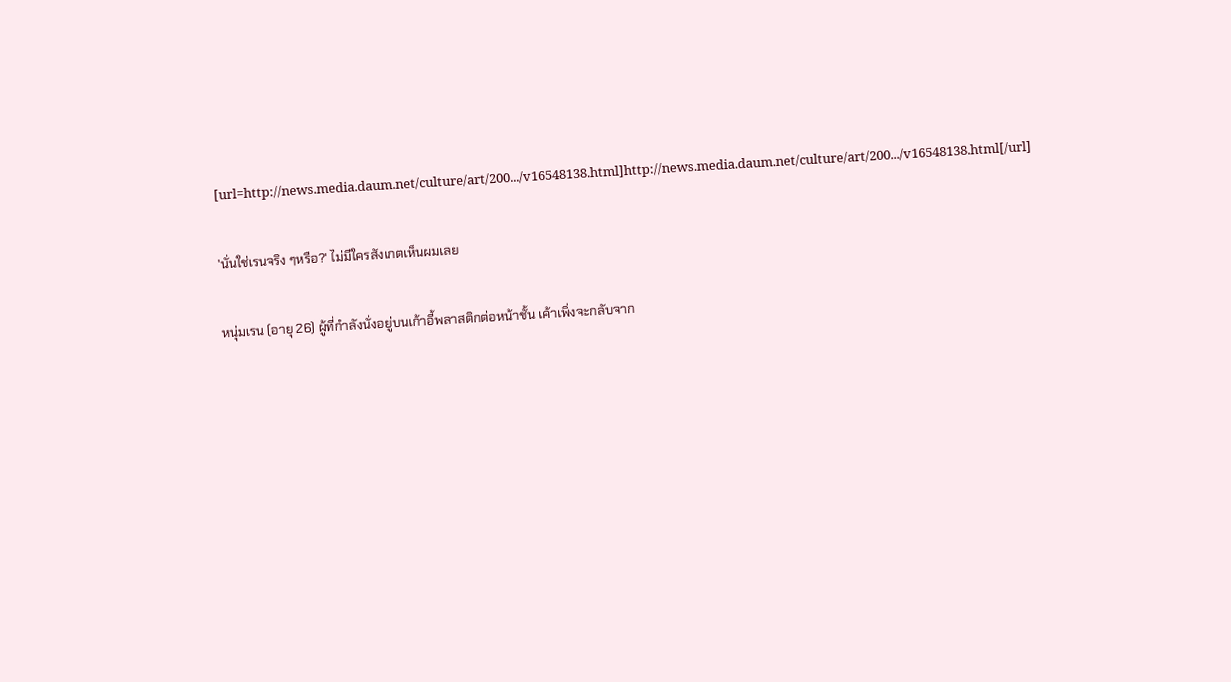[url=http://news.media.daum.net/culture/art/200.../v16548138.html]http://news.media.daum.net/culture/art/200.../v16548138.html[/url]

'นั่นใช่เรนจริง ๆหรือ?' ไม่มีใครสังเกตเห็นผมเลย

หนุ่มเรน (อายุ 26) ผู้ที่กำลังนั่งอยู่บนเก้าอี้พลาสติกต่อหน้าชั้น เค้าเพิ่งจะกลับจาก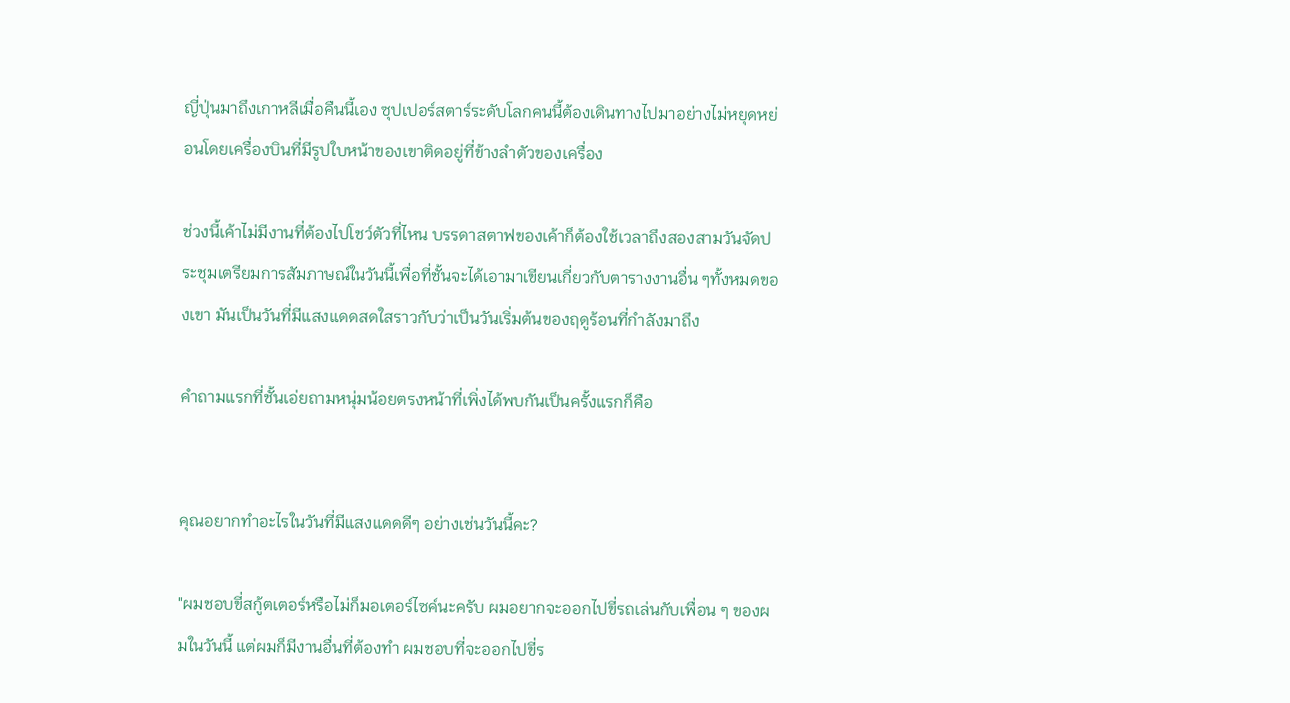ญี่ปุ่นมาถึงเกาหลีเมื่อคืนนี้เอง ซุปเปอร์สตาร์ระดับโลกคนนี้ต้องเดินทางไปมาอย่างไม่หยุดหย่อนโดยเครื่องบินที่มีรูปใบหน้าของเขาติดอยู่ที่ข้างลำตัวของเครื่อง

ช่วงนี้เค้าไม่มีงานที่ต้องไปโชว์ตัวที่ไหน บรรดาสตาฟของเค้าก็ต้องใช้เวลาถึงสองสามวันจัดประชุมเตรียมการสัมภาษณ์ในวันนี้เพื่อที่ชั้นจะได้เอามาเขียนเกี่ยวกับตารางงานอื่น ๆทั้งหมดของเขา มันเป็นวันที่มีแสงแดดสดใสราวกับว่าเป็นวันเริ่มต้นของฤดูร้อนที่กำลังมาถึง

คำถามแรกที่ชั้นเอ่ยถามหนุ่มน้อยตรงหน้าที่เพิ่งได้พบกันเป็นครั้งแรกก็คือ


คุณอยากทำอะไรในวันที่มีแสงแดดดีๆ อย่างเช่นวันนี้คะ?

"ผมชอบขี่สกู้ตเตอร์หรือไม่ก็มอเตอร์ไซค์นะครับ ผมอยากจะออกไปขี่รถเล่นกับเพื่อน ๆ ของผมในวันนี้ แต่ผมก็มีงานอื่นที่ต้องทำ ผมชอบที่จะออกไปขี่ร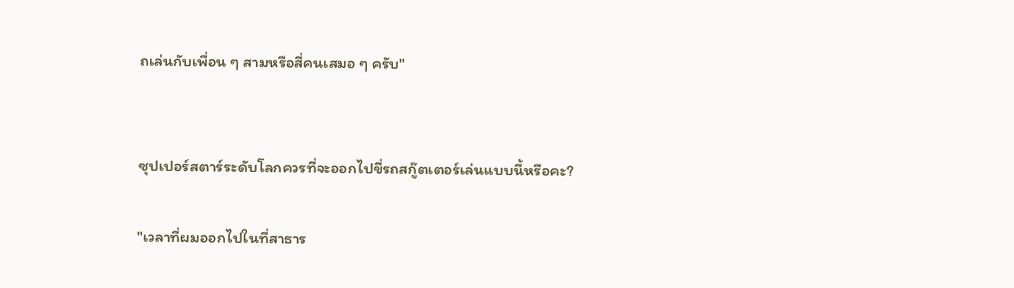ถเล่นกับเพื่อน ๆ สามหรือสี่คนเสมอ ๆ ครับ"


ซุปเปอร์สตาร์ระดับโลกควรที่จะออกไปขี่รถสกู๊ตเตอร์เล่นแบบนี้หรือคะ?

"เวลาที่ผมออกไปในที่สาธาร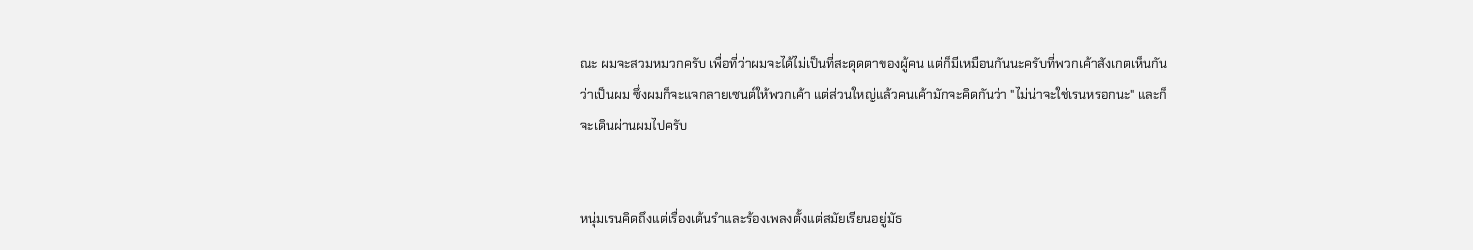ณะ ผมจะสวมหมวกครับ เพื่อที่ว่าผมจะได้ไม่เป็นที่สะดุดตาของผู้คน แต่ก็มีเหมือนกันนะครับที่พวกเค้าสังเกตเห็นกันว่าเป็นผม ซึ่งผมก็จะแจกลายเซนต์ให้พวกเค้า แต่ส่วนใหญ่แล้วคนเค้ามักจะคิดกันว่า "ไม่น่าจะใช่เรนหรอกนะ" และก็จะเดินผ่านผมไปครับ


หนุ่มเรนคิดถึงแต่เรื่องเต้นรำและร้องเพลงตั้งแต่สมัยเรียนอยู่มัธ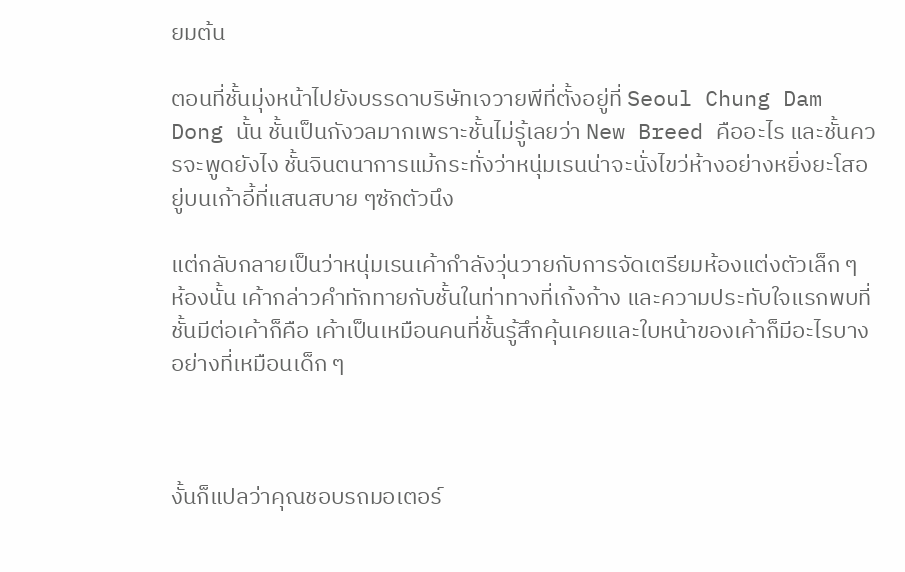ยมต้น

ตอนที่ชั้นมุ่งหน้าไปยังบรรดาบริษัทเจวายพีที่ตั้งอยู่ที่ Seoul Chung Dam Dong นั้น ชั้นเป็นกังวลมากเพราะชั้นไม่รู้เลยว่า New Breed คืออะไร และชั้นควรจะพูดยังไง ชั้นจินตนาการแม้กระทั่งว่าหนุ่มเรนน่าจะนั่งไขว่ห้างอย่างหยิ่งยะโสอยู่บนเก้าอี้ที่แสนสบาย ๆซักตัวนึง

แต่กลับกลายเป็นว่าหนุ่มเรนเค้ากำลังวุ่นวายกับการจัดเตรียมห้องแต่งตัวเล็ก ๆ ห้องนั้น เค้ากล่าวคำทักทายกับชั้นในท่าทางที่เก้งก้าง และความประทับใจแรกพบที่ชั้นมีต่อเค้าก็คือ เค้าเป็นเหมือนคนที่ชั้นรู้สึกคุ้นเคยและใบหน้าของเค้าก็มีอะไรบางอย่างที่เหมือนเด็ก ๆ



งั้นก็แปลว่าคุณชอบรถมอเตอร์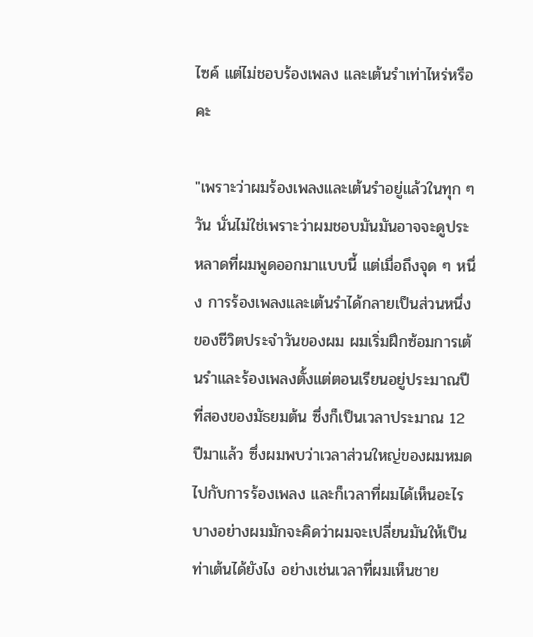ไซค์ แต่ไม่ชอบร้องเพลง และเต้นรำเท่าไหร่หรือคะ

"เพราะว่าผมร้องเพลงและเต้นรำอยู่แล้วในทุก ๆ วัน นั่นไม่ใช่เพราะว่าผมชอบมันมันอาจจะดูประหลาดที่ผมพูดออกมาแบบนี้ แต่เมื่อถึงจุด ๆ หนึ่ง การร้องเพลงและเต้นรำได้กลายเป็นส่วนหนึ่งของชีวิตประจำวันของผม ผมเริ่มฝึกซ้อมการเต้นรำและร้องเพลงตั้งแต่ตอนเรียนอยู่ประมาณปีที่สองของมัธยมต้น ซึ่งก็เป็นเวลาประมาณ 12 ปีมาแล้ว ซึ่งผมพบว่าเวลาส่วนใหญ่ของผมหมดไปกับการร้องเพลง และก็เวลาที่ผมได้เห็นอะไรบางอย่างผมมักจะคิดว่าผมจะเปลี่ยนมันให้เป็นท่าเต้นได้ยังไง อย่างเช่นเวลาที่ผมเห็นชาย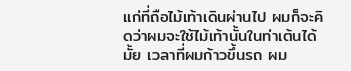แก่ที่ถือไม้เท้าเดินผ่านไป ผมก็จะคิดว่าผมจะใช้ไม้เท้านั้นในท่าเต้นได้มั้ย เวลาที่ผมก้าวขึ้นรถ ผม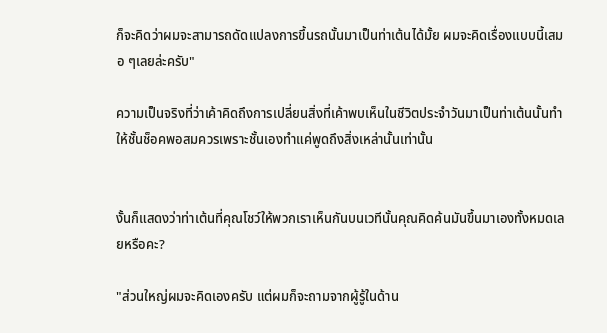ก็จะคิดว่าผมจะสามารถดัดแปลงการขึ้นรถนั้นมาเป็นท่าเต้นได้มั้ย ผมจะคิดเรื่องแบบนี้เสมอ ๆเลยล่ะครับ"

ความเป็นจริงที่ว่าเค้าคิดถึงการเปลี่ยนสิ่งที่เค้าพบเห็นในชีวิตประจำวันมาเป็นท่าเต้นนั้นทำให้ชั้นช็อคพอสมควรเพราะชั้นเองทำแค่พูดถึงสิ่งเหล่านั้นเท่านั้น


งั้นก็แสดงว่าท่าเต้นที่คุณโชว์ให้พวกเราเห็นกันบนเวทีนั้นคุณคิดค้นมันขึ้นมาเองทั้งหมดเลยหรือคะ?

"ส่วนใหญ่ผมจะคิดเองครับ แต่ผมก็จะถามจากผู้รู้ในด้าน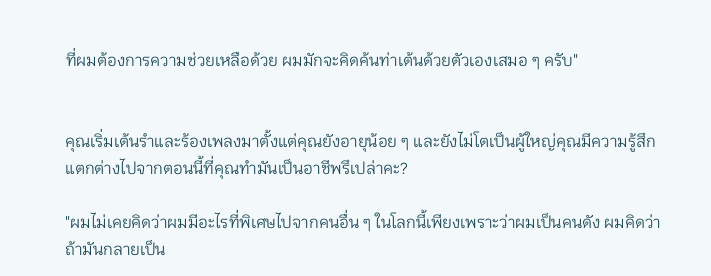ที่ผมต้องการความช่วยเหลือด้วย ผมมักจะคิดค้นท่าเต้นด้วยตัวเองเสมอ ๆ ครับ"


คุณเริ่มเต้นรำและร้องเพลงมาตั้งแต่คุณยังอายุน้อย ๆ และยังไม่โตเป็นผู้ใหญ่คุณมีความรู้สึกแตกต่างไปจากตอนนี้ที่คุณทำมันเป็นอาชีพรึเปล่าคะ?

"ผมไม่เคยคิดว่าผมมีอะไรที่พิเศษไปจากคนอื่น ๆ ในโลกนี้เพียงเพราะว่าผมเป็นคนดัง ผมคิดว่าถ้ามันกลายเป็น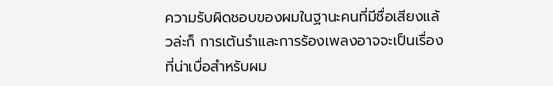ความรับผิดชอบของผมในฐานะคนที่มีชื่อเสียงแล้วล่ะก็ การเต้นรำและการร้องเพลงอาจจะเป็นเรื่องที่น่าเบื่อสำหรับผม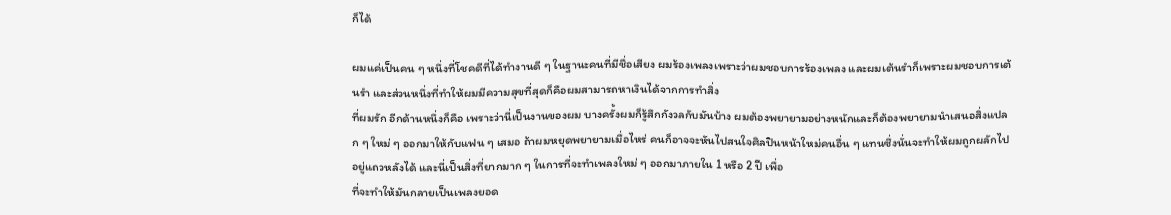ก็ได้

ผมแค่เป็นคน ๆ หนึ่งที่โชคดีที่ได้ทำงานดี ๆ ในฐานะคนที่มีชื่อเสียง ผมร้องเพลงเพราะว่าผมชอบการร้องเพลง และผมเต้นรำก็เพราะผมชอบการเต้นรำ และส่วนหนึ่งที่ทำให้ผมมีความสุขที่สุดก็คือผมสามารถหาเงินได้จากการทำสิ่ง
ที่ผมรัก อีกด้านหนึ่งก็คือ เพราะว่านี่เป็นงานของผม บางครั้งผมก็รู้สึกกังวลกับมันบ้าง ผมต้องพยายามอย่างหนักและก็ต้องพยายามนำเสนอสิ่งแปลก ๆ ใหม่ ๆ ออกมาให้กับแฟน ๆ เสมอ ถ้าผมหยุดพยายามเมื่อไหร่ คนก็อาจจะหันไปสนใจศิลปินหน้าใหม่คนอื่น ๆ แทนซึ่งนั่นจะทำให้ผมถูกผลักไปอยู่แถวหลังได้ และนี่เป็นสิ่งที่ยากมาก ๆ ในการที่จะทำเพลงใหม่ ๆ ออกมาภายใน 1 หรือ 2 ปี เพื่อ
ที่จะทำให้มันกลายเป็นเพลงยอด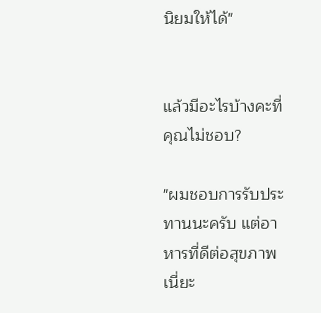นิยมให้ได้"


แล้วมีอะไรบ้างคะที่คุณไม่ชอบ?

"ผมชอบการรับประทานนะครับ แต่อาหารที่ดีต่อสุขภาพเนี่ยะ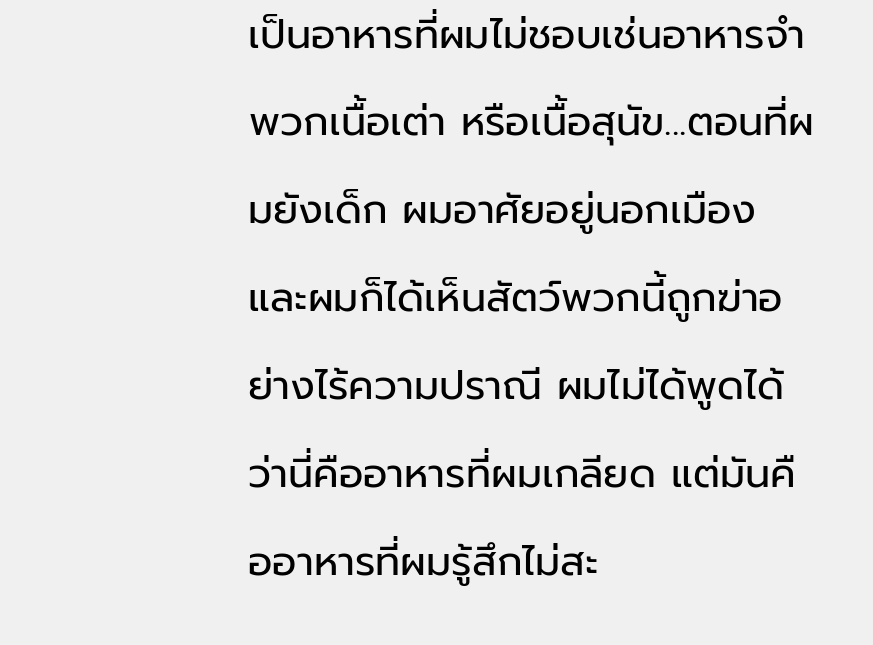เป็นอาหารที่ผมไม่ชอบเช่นอาหารจำพวกเนื้อเต่า หรือเนื้อสุนัข...ตอนที่ผมยังเด็ก ผมอาศัยอยู่นอกเมือง และผมก็ได้เห็นสัตว์พวกนี้ถูกฆ่าอย่างไร้ความปราณี ผมไม่ได้พูดได้ว่านี่คืออาหารที่ผมเกลียด แต่มันคืออาหารที่ผมรู้สึกไม่สะ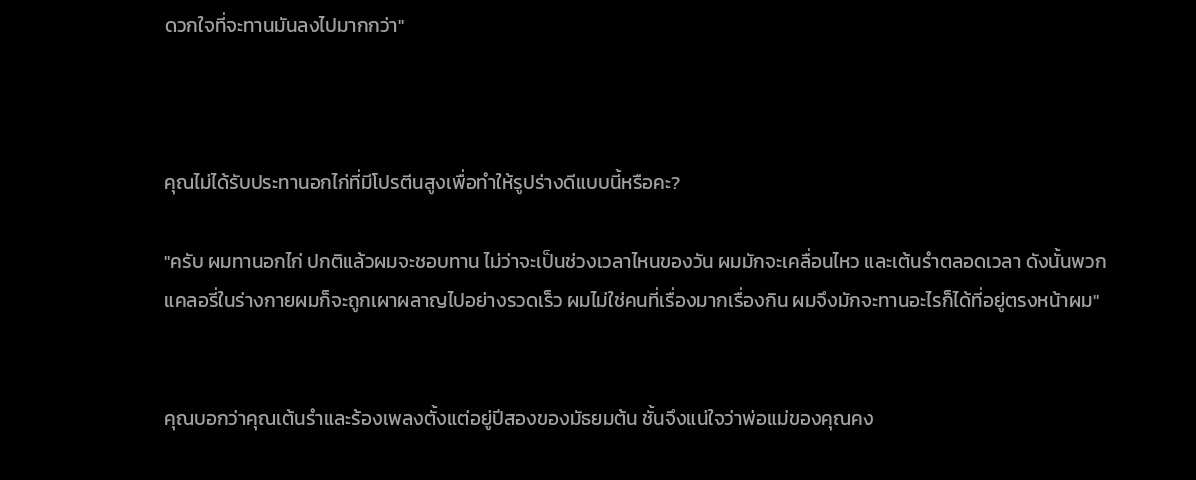ดวกใจที่จะทานมันลงไปมากกว่า"



คุณไม่ได้รับประทานอกไก่ที่มีโปรตีนสูงเพื่อทำให้รูปร่างดีแบบนี้หรือคะ?

"ครับ ผมทานอกไก่ ปกติแล้วผมจะชอบทาน ไม่ว่าจะเป็นช่วงเวลาไหนของวัน ผมมักจะเคลื่อนไหว และเต้นรำตลอดเวลา ดังนั้นพวกแคลอรี่ในร่างกายผมก็จะถูกเผาผลาญไปอย่างรวดเร็ว ผมไม่ใช่คนที่เรื่องมากเรื่องกิน ผมจึงมักจะทานอะไรก็ได้ที่อยู่ตรงหน้าผม"


คุณบอกว่าคุณเต้นรำและร้องเพลงตั้งแต่อยู่ปีสองของมัธยมต้น ชั้นจึงแน่ใจว่าพ่อแม่ของคุณคง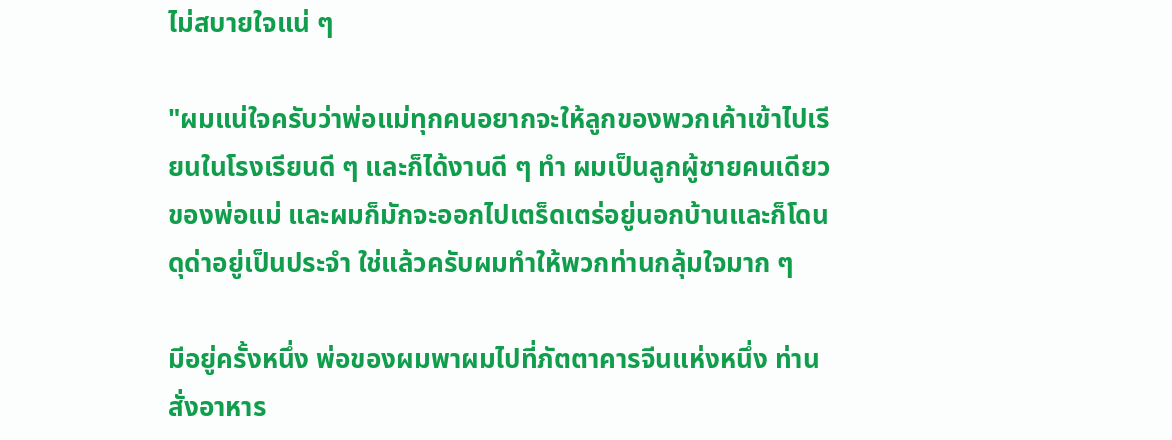ไม่สบายใจแน่ ๆ

"ผมแน่ใจครับว่าพ่อแม่ทุกคนอยากจะให้ลูกของพวกเค้าเข้าไปเรียนในโรงเรียนดี ๆ และก็ได้งานดี ๆ ทำ ผมเป็นลูกผู้ชายคนเดียวของพ่อแม่ และผมก็มักจะออกไปเตร็ดเตร่อยู่นอกบ้านและก็โดนดุด่าอยู่เป็นประจำ ใช่แล้วครับผมทำให้พวกท่านกลุ้มใจมาก ๆ

มีอยู่ครั้งหนึ่ง พ่อของผมพาผมไปที่ภัตตาคารจีนแห่งหนึ่ง ท่านสั่งอาหาร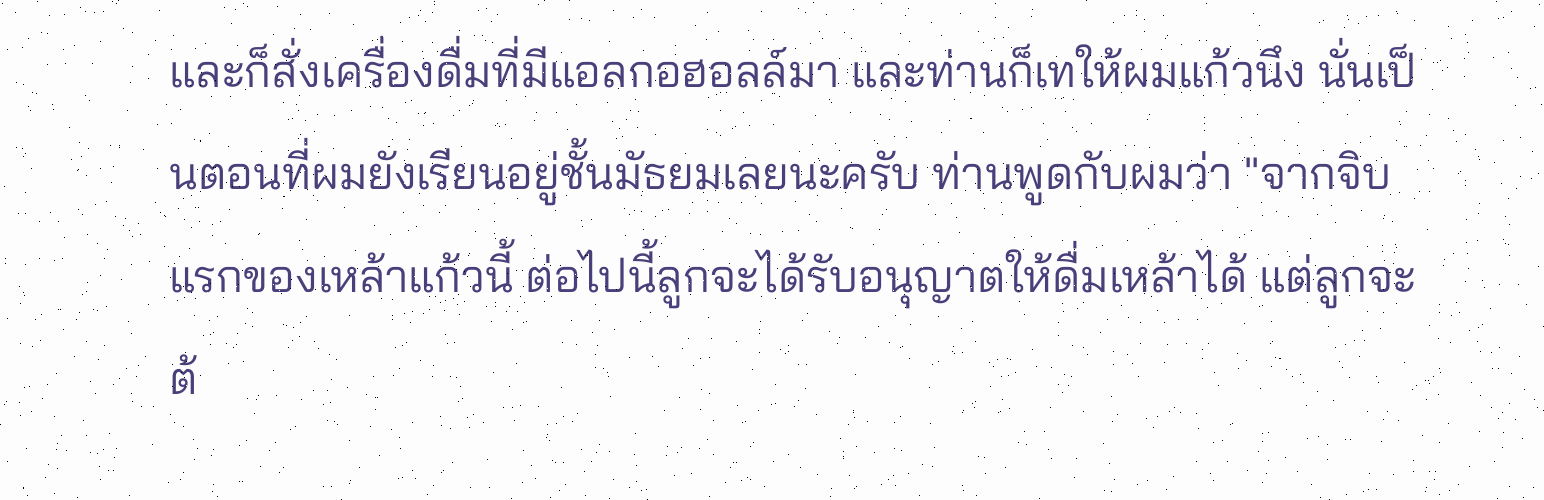และก็สั่งเครื่องดื่มที่มีแอลกอฮอลล์มา และท่านก็เทให้ผมแก้วนึง นั่นเป็นตอนที่ผมยังเรียนอยู่ชั้นมัธยมเลยนะครับ ท่านพูดกับผมว่า "จากจิบแรกของเหล้าแก้วนี้ ต่อไปนี้ลูกจะได้รับอนุญาตให้ดื่มเหล้าได้ แต่ลูกจะต้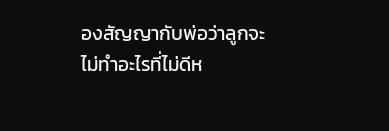องสัญญากับพ่อว่าลูกจะไม่ทำอะไรที่ไม่ดีห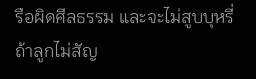รือผิดศีลธรรม และจะไม่สูบบุหรี่ ถ้าลูกไม่สัญ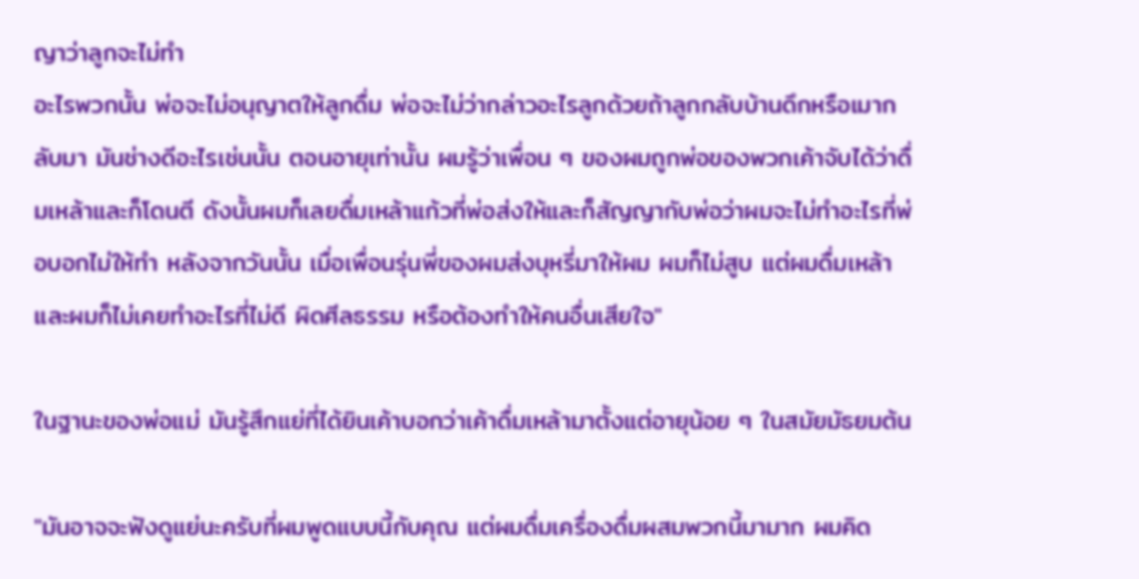ญาว่าลูกจะไม่ทำ
อะไรพวกนั้น พ่อจะไม่อนุญาตให้ลูกดื่ม พ่อจะไม่ว่ากล่าวอะไรลูกด้วยถ้าลูกกลับบ้านดึกหรือเมากลับมา มันช่างดีอะไรเช่นนั้น ตอนอายุเท่านั้น ผมรู้ว่าเพื่อน ๆ ของผมถูกพ่อของพวกเค้าจับได้ว่าดื่มเหล้าและก็โดนตี ดังนั้นผมก็เลยดื่มเหล้าแก้วที่พ่อส่งให้และก็สัญญากับพ่อว่าผมจะไม่ทำอะไรที่พ่อบอกไม่ให้ทำ หลังจากวันนั้น เมื่อเพื่อนรุ่นพี่ของผมส่งบุหรี่มาให้ผม ผมก็ไม่สูบ แต่ผมดื่มเหล้า และผมก็ไม่เคยทำอะไรที่ไม่ดี ผิดศีลธรรม หรือต้องทำให้คนอื่นเสียใจ"

ในฐานะของพ่อแม่ มันรู้สึกแย่ที่ได้ยินเค้าบอกว่าเค้าดื่มเหล้ามาตั้งแต่อายุน้อย ๆ ในสมัยมัธยมต้น

"มันอาจจะฟังดูแย่นะครับที่ผมพูดแบบนี้กับคุณ แต่ผมดื่มเครื่องดื่มผสมพวกนี้มามาก ผมคิด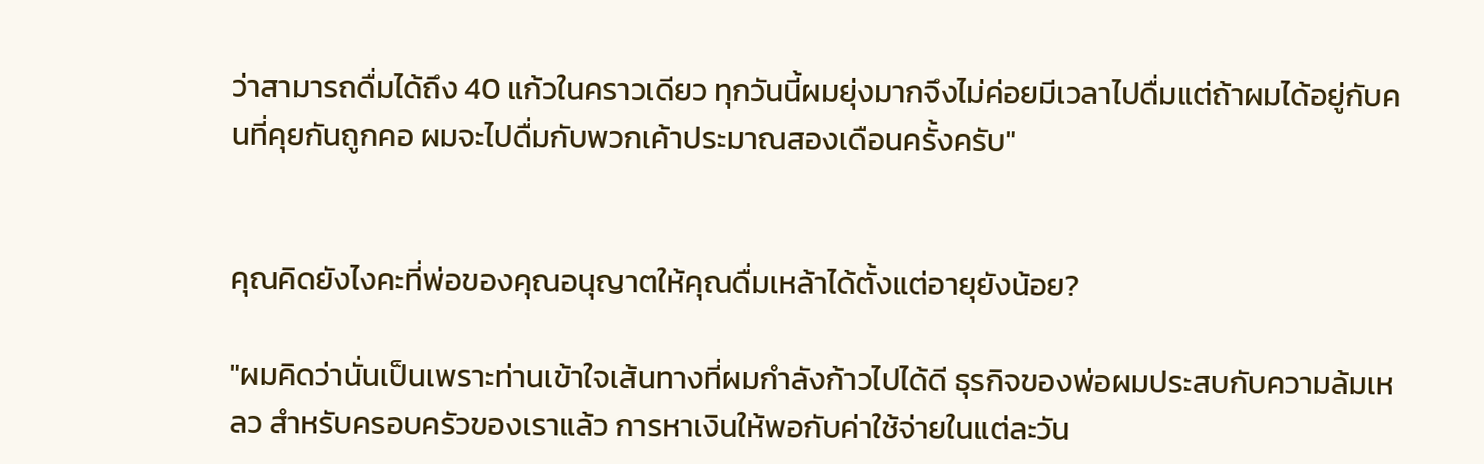ว่าสามารถดื่มได้ถึง 40 แก้วในคราวเดียว ทุกวันนี้ผมยุ่งมากจึงไม่ค่อยมีเวลาไปดื่มแต่ถ้าผมได้อยู่กับคนที่คุยกันถูกคอ ผมจะไปดื่มกับพวกเค้าประมาณสองเดือนครั้งครับ"


คุณคิดยังไงคะที่พ่อของคุณอนุญาตให้คุณดื่มเหล้าได้ตั้งแต่อายุยังน้อย?

"ผมคิดว่านั่นเป็นเพราะท่านเข้าใจเส้นทางที่ผมกำลังก้าวไปได้ดี ธุรกิจของพ่อผมประสบกับความล้มเหลว สำหรับครอบครัวของเราแล้ว การหาเงินให้พอกับค่าใช้จ่ายในแต่ละวัน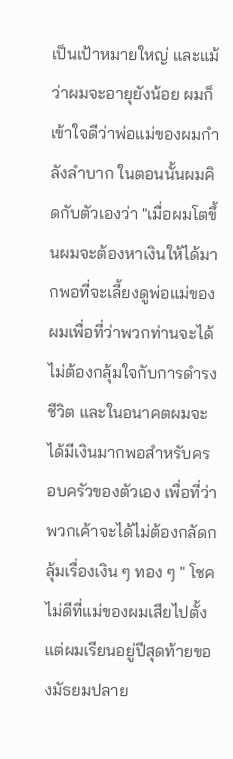เป็นเป้าหมายใหญ่ และแม้ว่าผมจะอายุยังน้อย ผมก็เข้าใจดีว่าพ่อแม่ของผมกำลังลำบาก ในตอนนั้นผมคิดกับตัวเองว่า "เมื่อผมโตขึ้นผมจะต้องหาเงินให้ได้มากพอที่จะเลี้ยงดูพ่อแม่ของผมเพื่อที่ว่าพวกท่านจะได้ไม่ต้องกลุ้มใจกับการดำรงชีวิต และในอนาคตผมจะได้มีเงินมากพอสำหรับครอบครัวของตัวเอง เพื่อที่ว่าพวกเค้าจะได้ไม่ต้องกลัดกลุ้มเรื่องเงิน ๆ ทอง ๆ " โชคไม่ดีที่แม่ของผมเสียไปตั้งแต่ผมเรียนอยู่ปีสุดท้ายของมัธยมปลาย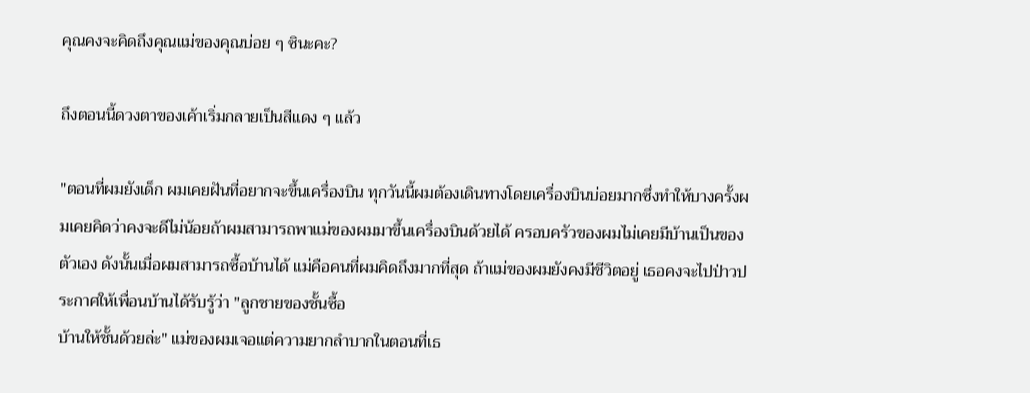คุณคงจะคิดถึงคุณแม่ของคุณบ่อย ๆ ซินะคะ?

ถึงตอนนี้ดวงตาของเค้าเริ่มกลายเป็นสีแดง ๆ แล้ว

"ตอนที่ผมยังเด็ก ผมเคยฝันที่อยากจะขึ้นเครื่องบิน ทุกวันนี้ผมต้องเดินทางโดยเครื่องบินบ่อยมากซึ่งทำให้บางครั้งผมเคยคิดว่าคงจะดีไม่น้อยถ้าผมสามารถพาแม่ของผมมาขึ้นเครื่องบินด้วยได้ ครอบครัวของผมไม่เคยมีบ้านเป็นของตัวเอง ดังนั้นเมื่อผมสามารถซื้อบ้านได้ แม่คือคนที่ผมคิดถึงมากที่สุด ถ้าแม่ของผมยังคงมีชีวิตอยู่ เธอคงจะไปป่าวประกาศให้เพื่อนบ้านได้รับรู้ว่า "ลูกชายของชั้นซื้อ
บ้านให้ชั้นด้วยล่ะ" แม่ของผมเจอแต่ความยากลำบากในตอนที่เธ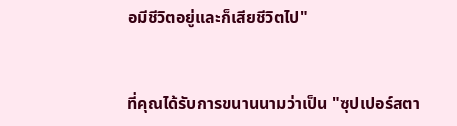อมีชีวิตอยู่และก็เสียชีวิตไป"


ที่คุณได้รับการขนานนามว่าเป็น "ซุปเปอร์สตา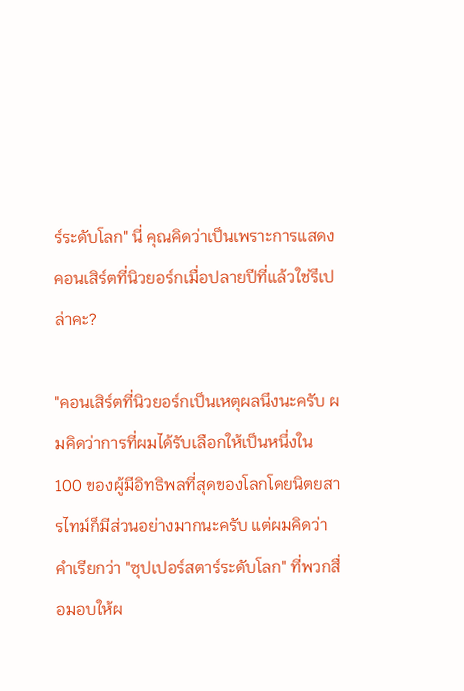ร์ระดับโลก" นี่ คุณคิดว่าเป็นเพราะการแสดงคอนเสิร์ตที่นิวยอร์กเมื่อปลายปีที่แล้วใช่รึเปล่าคะ?

"คอนเสิร์ตที่นิวยอร์กเป็นเหตุผลนึงนะครับ ผมคิดว่าการที่ผมได้รับเลือกให้เป็นหนึ่งใน 100 ของผู้มีอิทธิพลที่สุดของโลกโดยนิตยสารไทม์ก็มีส่วนอย่างมากนะครับ แต่ผมคิดว่าคำเรียกว่า "ซุปเปอร์สตาร์ระดับโลก" ที่พวกสื่อมอบให้ผ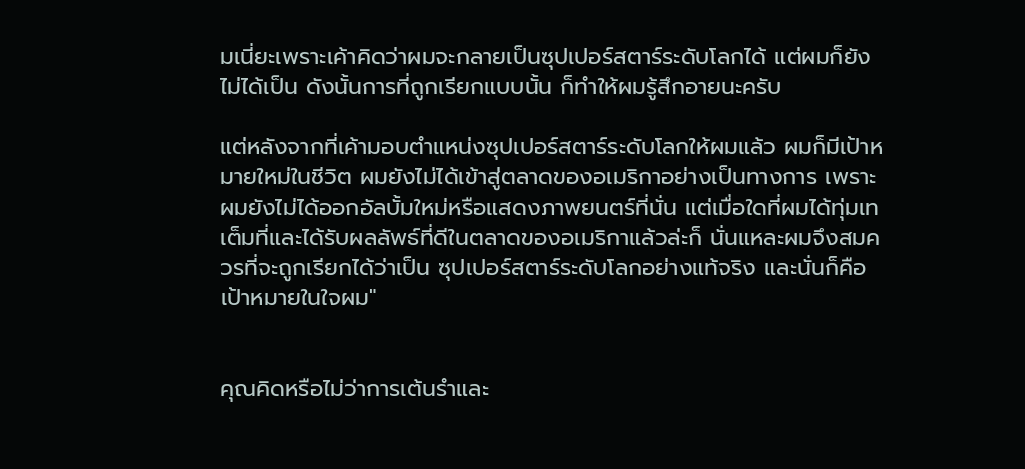มเนี่ยะเพราะเค้าคิดว่าผมจะกลายเป็นซุปเปอร์สตาร์ระดับโลกได้ แต่ผมก็ยังไม่ได้เป็น ดังนั้นการที่ถูกเรียกแบบนั้น ก็ทำให้ผมรู้สึกอายนะครับ

แต่หลังจากที่เค้ามอบตำแหน่งซุปเปอร์สตาร์ระดับโลกให้ผมแล้ว ผมก็มีเป้าหมายใหม่ในชีวิต ผมยังไม่ได้เข้าสู่ตลาดของอเมริกาอย่างเป็นทางการ เพราะผมยังไม่ได้ออกอัลบั้มใหม่หรือแสดงภาพยนตร์ที่นั่น แต่เมื่อใดที่ผมได้ทุ่มเทเต็มที่และได้รับผลลัพธ์ที่ดีในตลาดของอเมริกาแล้วล่ะก็ นั่นแหละผมจึงสมควรที่จะถูกเรียกได้ว่าเป็น ซุปเปอร์สตาร์ระดับโลกอย่างแท้จริง และนั่นก็คือเป้าหมายในใจผม"


คุณคิดหรือไม่ว่าการเต้นรำและ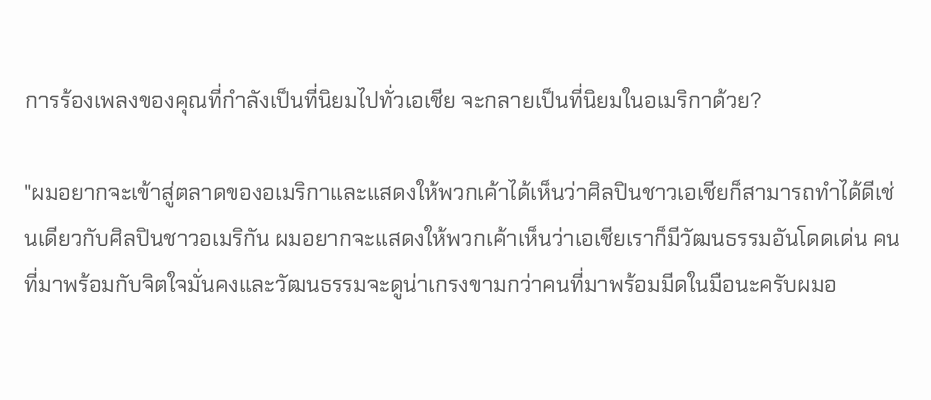การร้องเพลงของคุณที่กำลังเป็นที่นิยมไปทั่วเอเชีย จะกลายเป็นที่นิยมในอเมริกาด้วย?

"ผมอยากจะเข้าสู่ตลาดของอเมริกาและแสดงให้พวกเค้าได้เห็นว่าศิลปินชาวเอเชียก็สามารถทำได้ดีเช่นเดียวกับศิลปินชาวอเมริกัน ผมอยากจะแสดงให้พวกเค้าเห็นว่าเอเชียเราก็มีวัฒนธรรมอันโดดเด่น คนที่มาพร้อมกับจิตใจมั่นคงและวัฒนธรรมจะดูน่าเกรงขามกว่าคนที่มาพร้อมมีดในมือนะครับผมอ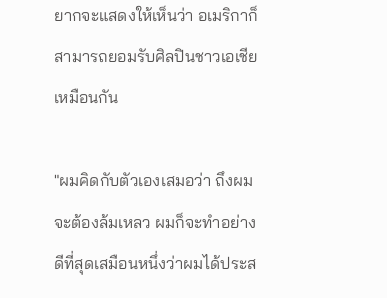ยากจะแสดงให้เห็นว่า อเมริกาก็สามารถยอมรับศิลปินชาวเอเชียเหมือนกัน

"ผมคิดกับตัวเองเสมอว่า ถึงผมจะต้องล้มเหลว ผมก็จะทำอย่างดีที่สุดเสมือนหนึ่งว่าผมได้ประส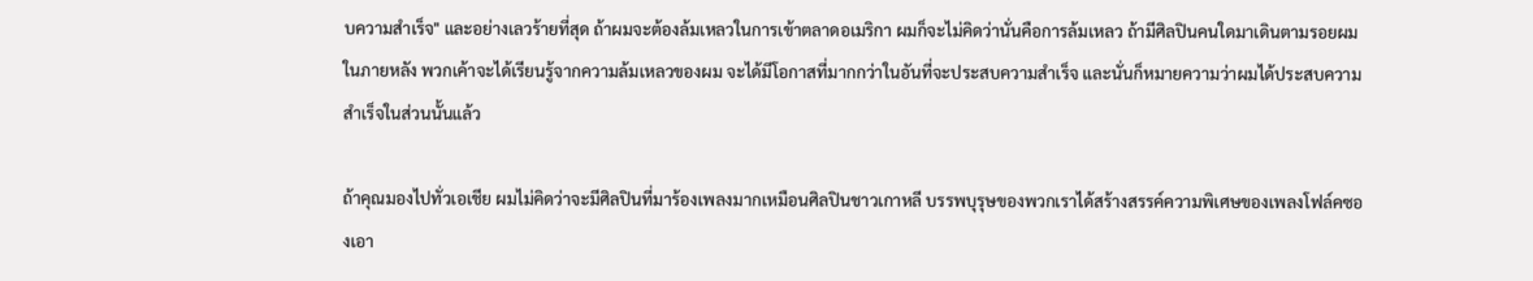บความสำเร็จ" และอย่างเลวร้ายที่สุด ถ้าผมจะต้องล้มเหลวในการเข้าตลาดอเมริกา ผมก็จะไม่คิดว่านั่นคือการล้มเหลว ถ้ามีศิลปินคนใดมาเดินตามรอยผมในภายหลัง พวกเค้าจะได้เรียนรู้จากความล้มเหลวของผม จะได้มีโอกาสที่มากกว่าในอันที่จะประสบความสำเร็จ และนั่นก็หมายความว่าผมได้ประสบความสำเร็จในส่วนนั้นแล้ว

ถ้าคุณมองไปทั่วเอเชีย ผมไม่คิดว่าจะมีศิลปินที่มาร้องเพลงมากเหมือนศิลปินชาวเกาหลี บรรพบุรุษของพวกเราได้สร้างสรรค์ความพิเศษของเพลงโฟล์คซองเอา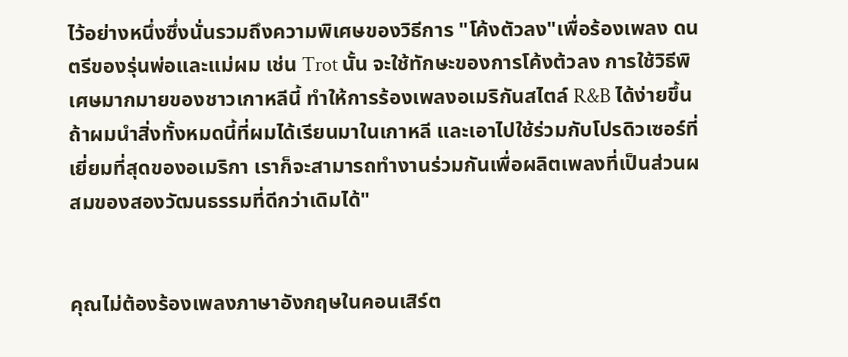ไว้อย่างหนึ่งซึ่งนั่นรวมถึงความพิเศษของวิธีการ "โค้งตัวลง"เพื่อร้องเพลง ดนตรีของรุ่นพ่อและแม่ผม เช่น Trot นั้น จะใช้ทักษะของการโค้งต้วลง การใช้วิธีพิเศษมากมายของชาวเกาหลีนี้ ทำให้การร้องเพลงอเมริกันสไตล์ R&B ได้ง่ายขึ้น ถ้าผมนำสิ่งทั้งหมดนี้ที่ผมได้เรียนมาในเกาหลี และเอาไปใช้ร่วมกับโปรดิวเซอร์ที่เยี่ยมที่สุดของอเมริกา เราก็จะสามารถทำงานร่วมกันเพื่อผลิตเพลงที่เป็นส่วนผสมของสองวัฒนธรรมที่ดีกว่าเดิมได้"


คุณไม่ต้องร้องเพลงภาษาอังกฤษในคอนเสิร์ต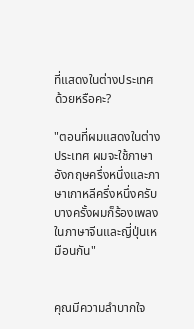ที่แสดงในต่างประเทศด้วยหรือคะ?

"ตอนที่ผมแสดงในต่างประเทศ ผมจะใช้ภาษาอังกฤษครึ่งหนึ่งและภาษาเกาหลีครึ่งหนึ่งครับ บางครั้งผมก็ร้องเพลงในภาษาจีนและญี่ปุ่นเหมือนกัน"


คุณมีความลำบากใจ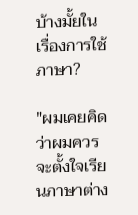บ้างมั้ยในเรื่องการใช้ภาษา?

"ผมเคยคิดว่าผมควรจะตั้งใจเรียนภาษาต่าง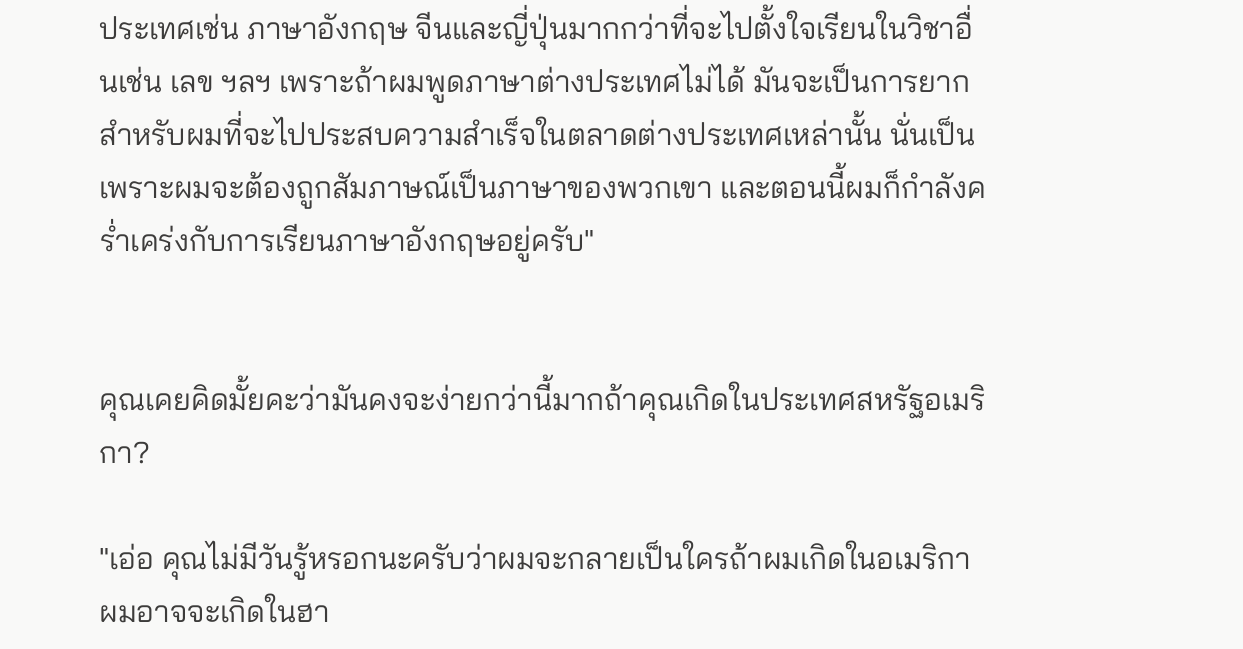ประเทศเช่น ภาษาอังกฤษ จีนและญี่ปุ่นมากกว่าที่จะไปตั้งใจเรียนในวิชาอื่นเช่น เลข ฯลฯ เพราะถ้าผมพูดภาษาต่างประเทศไม่ได้ มันจะเป็นการยากสำหรับผมที่จะไปประสบความสำเร็จในตลาดต่างประเทศเหล่านั้น นั่นเป็นเพราะผมจะต้องถูกสัมภาษณ์เป็นภาษาของพวกเขา และตอนนี้ผมก็กำลังคร่ำเคร่งกับการเรียนภาษาอังกฤษอยู่ครับ"


คุณเคยคิดมั้ยคะว่ามันคงจะง่ายกว่านี้มากถ้าคุณเกิดในประเทศสหรัฐอเมริกา?

"เอ่อ คุณไม่มีวันรู้หรอกนะครับว่าผมจะกลายเป็นใครถ้าผมเกิดในอเมริกา ผมอาจจะเกิดในฮา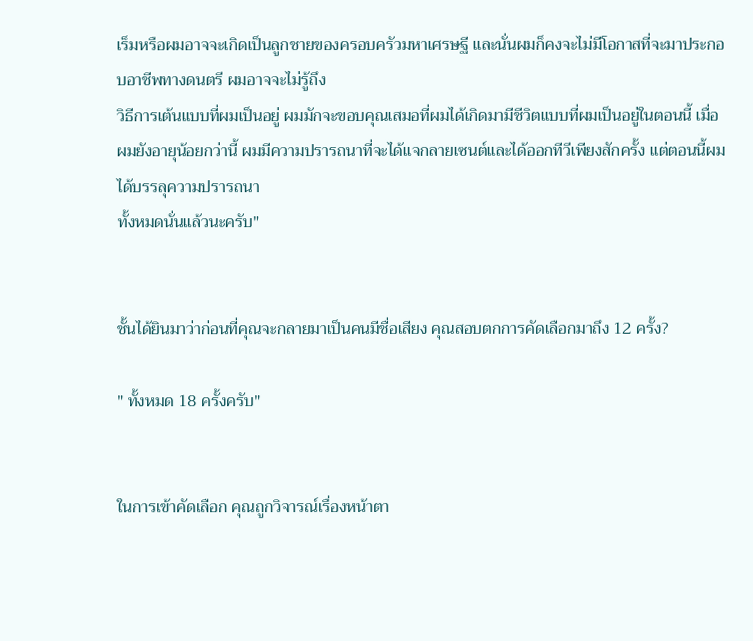เร็มหรือผมอาจจะเกิดเป็นลูกชายของครอบครัวมหาเศรษฐี และนั่นผมก็คงจะไม่มีโอกาสที่จะมาประกอบอาชีพทางดนตรี ผมอาจจะไม่รู้ถึง
วิธีการเต้นแบบที่ผมเป็นอยู่ ผมมักจะขอบคุณเสมอที่ผมได้เกิดมามีชีวิตแบบที่ผมเป็นอยู่ในตอนนี้ เมื่อผมยังอายุน้อยกว่านี้ ผมมีความปรารถนาที่จะได้แจกลายเซนต์และได้ออกทีวีเพียงสักครั้ง แต่ตอนนี้ผมได้บรรลุความปรารถนา
ทั้งหมดนั่นแล้วนะครับ"


ชั้นได้ยินมาว่าก่อนที่คุณจะกลายมาเป็นคนมีชื่อเสียง คุณสอบตกการคัดเลือกมาถึง 12 ครั้ง?

" ทั้งหมด 18 ครั้งครับ"


ในการเข้าคัดเลือก คุณถูกวิจารณ์เรื่องหน้าตา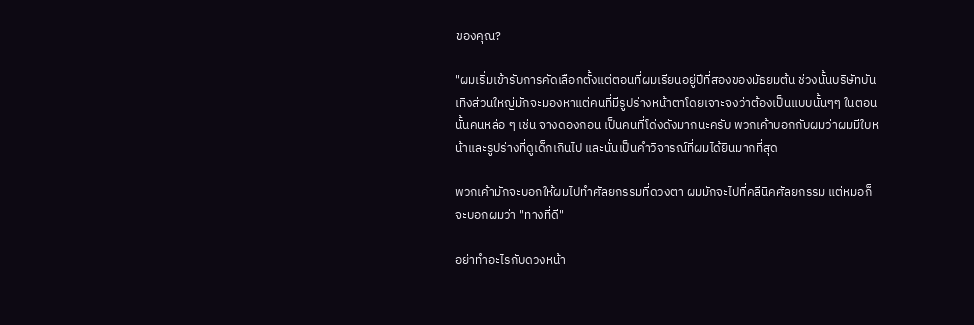ของคุณ?

"ผมเริ่มเข้ารับการคัดเลือกตั้งแต่ตอนที่ผมเรียนอยู่ปีที่สองของมัธยมต้น ช่วงนั้นบริษัทบันเทิงส่วนใหญ่มักจะมองหาแต่คนที่มีรูปร่างหน้าตาโดยเจาะจงว่าต้องเป็นแบบนั้นๆๆ ในตอนนั้นคนหล่อ ๆ เช่น จางดองกอน เป็นคนที่โด่งดังมากนะครับ พวกเค้าบอกกับผมว่าผมมีใบหน้าและรูปร่างที่ดูเด็กเกินไป และนั่นเป็นคำวิจารณ์ที่ผมได้ยินมากที่สุด

พวกเค้ามักจะบอกให้ผมไปทำศัลยกรรมที่ดวงตา ผมมักจะไปที่คลีนิคศัลยกรรม แต่หมอก็จะบอกผมว่า "ทางที่ดี"

อย่าทำอะไรกับดวงหน้า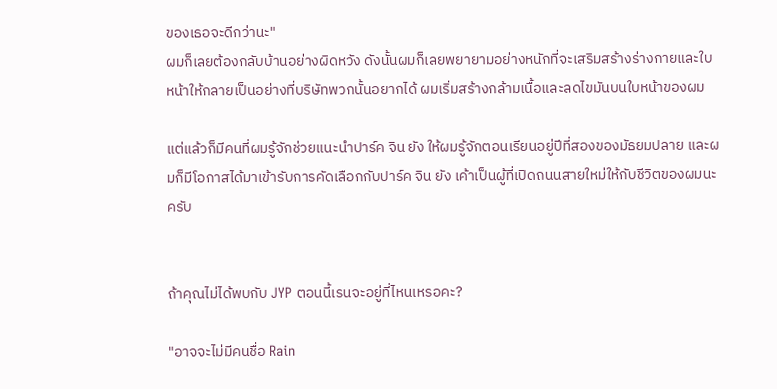ของเธอจะดีกว่านะ"
ผมก็เลยต้องกลับบ้านอย่างผิดหวัง ดังนั้นผมก็เลยพยายามอย่างหนักที่จะเสริมสร้างร่างกายและใบหน้าให้กลายเป็นอย่างที่บริษัทพวกนั้นอยากได้ ผมเริ่มสร้างกล้ามเนื้อและลดไขมันบนใบหน้าของผม

แต่แล้วก็มีคนที่ผมรู้จักช่วยแนะนำปาร์ค จิน ยัง ให้ผมรู้จักตอนเรียนอยู่ปีที่สองของมัธยมปลาย และผมก็มีโอกาสได้มาเข้ารับการคัดเลือกกับปาร์ค จิน ยัง เค้าเป็นผู้ที่เปิดถนนสายใหม่ให้กับชีวิตของผมนะครับ


ถ้าคุณไม่ได้พบกับ JYP ตอนนี้เรนจะอยู่ที่ไหนเหรอคะ?

"อาจจะไม่มีคนชื่อ Rain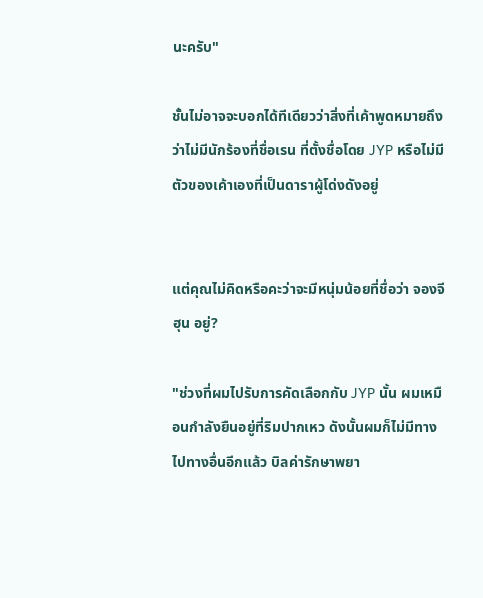นะครับ"

ชั้นไม่อาจจะบอกได้ทีเดียวว่าสิ่งที่เค้าพูดหมายถึงว่าไม่มีนักร้องที่ชื่อเรน ที่ตั้งชื่อโดย JYP หรือไม่มีตัวของเค้าเองที่เป็นดาราผู้โด่งดังอยู่


แต่คุณไม่คิดหรือคะว่าจะมีหนุ่มน้อยที่ชื่อว่า จองจีฮุน อยู่?

"ช่วงที่ผมไปรับการคัดเลือกกับ JYP นั้น ผมเหมือนกำลังยืนอยู่ที่ริมปากเหว ดังนั้นผมก็ไม่มีทางไปทางอื่นอีกแล้ว บิลค่ารักษาพยา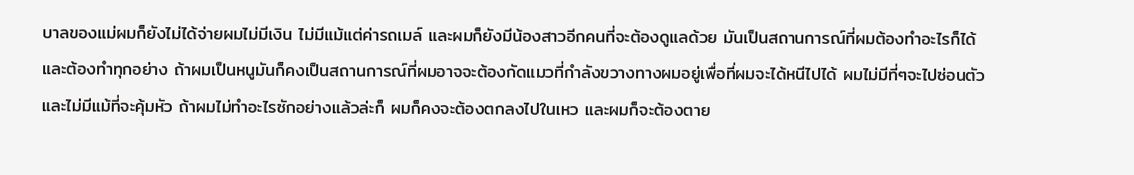บาลของแม่ผมก็ยังไม่ได้จ่ายผมไม่มีเงิน ไม่มีแม้แต่ค่ารถเมล์ และผมก็ยังมีน้องสาวอีกคนที่จะต้องดูแลด้วย มันเป็นสถานการณ์ที่ผมต้องทำอะไรก็ได้ และต้องทำทุกอย่าง ถ้าผมเป็นหนูมันก็คงเป็นสถานการณ์ที่ผมอาจจะต้องกัดแมวที่กำลังขวางทางผมอยู่เพื่อที่ผมจะได้หนีไปได้ ผมไม่มีที่ๆจะไปซ่อนตัวและไม่มีแม้ที่จะคุ้มหัว ถ้าผมไม่ทำอะไรซักอย่างแล้วล่ะก็ ผมก็คงจะต้องตกลงไปในเหว และผมก็จะต้องตาย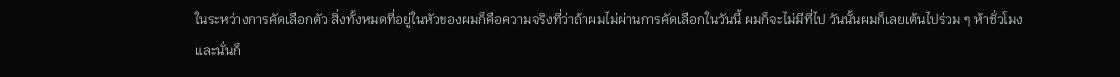ในระหว่างการคัดเลือกตัว สิ่งทั้งหมดที่อยู่ในหัวของผมก็คือความจริงที่ว่าถ้าผมไม่ผ่านการคัดเลือกในวันนี้ ผมก็จะไม่มีที่ไป วันนั้นผมก็เลยเต้นไปร่วม ๆ ห้าชั่วโมง และนั่นก็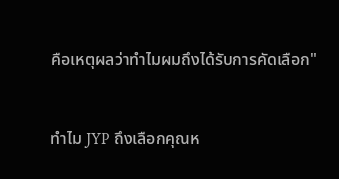คือเหตุผลว่าทำไมผมถึงได้รับการคัดเลือก"


ทำไม JYP ถึงเลือกคุณห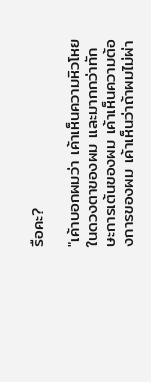รือคะ?

"เค้าบอกผมว่า เค้าเห็นความหิวโหยในดวงตาของผม และมากกว่าทักษะการเต้นของผม เค้าเห็นความต้องการของผม เค้าเห็นว่าถ้าผมไม่ผ่า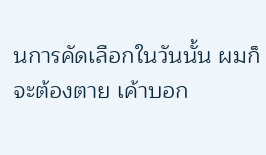นการคัดเลือกในวันนั้น ผมก็จะต้องตาย เค้าบอก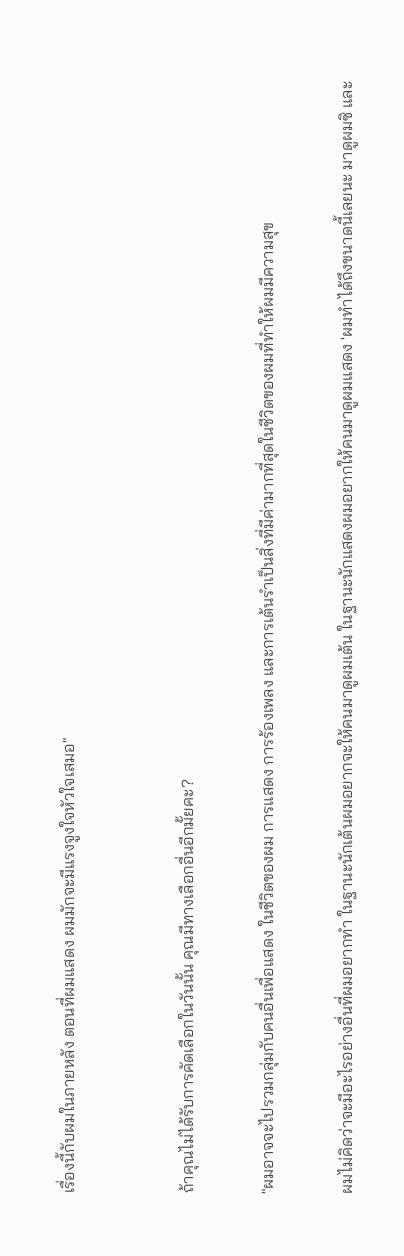เรื่องนี้กับผมในภายหลัง ตอนที่ผมแสดง ผมมักจะมีแรงจูงใจหัวใจเสมอ"


ถ้าคุณไม่ได้รับการคัดเลือกในวันนั้น คุณมีทางเลือกอื่นอีกมั้ยคะ?

"ผมอาจจะไปรวมกลุ่มกับคนอื่นเพื่อแสดง ในชีวิตของผม การแสดง การร้องเพลง และการเต้นรำเป็นสิ่งที่มีค่ามากที่สุดในชีวิตของผมที่ทำให้ผมมีความสุข

ผมไม่คิดว่าจะมีอะไรอย่างอื่นที่ผมอยากทำ ในฐานะนักเต้นผมอยากจะให้คนมาดูผมเต้น ในฐานะนักแสดงผมอยากให้คนมาดูผมแสดง 'ผมทำได้ถึงขนาดนี้เลยนะ มาดูผมซิ และ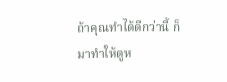ถ้าคุณทำได้ดีกว่านี้ ก็มาทำให้ดูห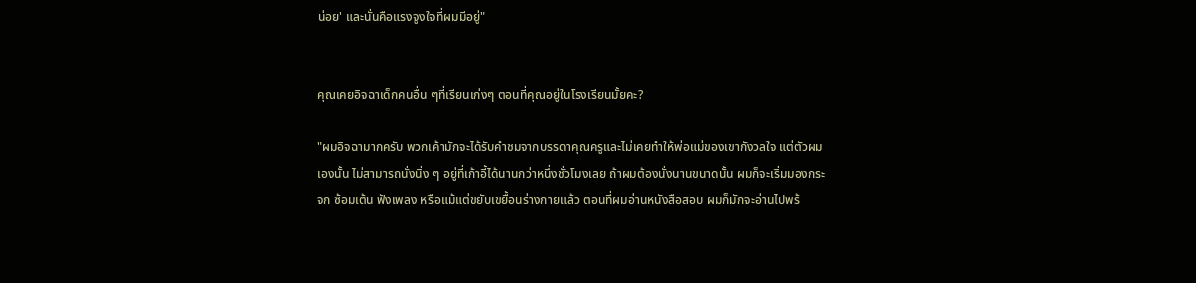น่อย' และนั่นคือแรงจูงใจที่ผมมีอยู่"


คุณเคยอิจฉาเด็กคนอื่น ๆที่เรียนเก่งๆ ตอนที่คุณอยู่ในโรงเรียนมั้ยคะ?

"ผมอิจฉามากครับ พวกเค้ามักจะได้รับคำชมจากบรรดาคุณครูและไม่เคยทำให้พ่อแม่ของเขากังวลใจ แต่ตัวผมเองนั้น ไม่สามารถนั่งนิ่ง ๆ อยู่ที่เก้าอี้ได้นานกว่าหนึ่งชั่วโมงเลย ถ้าผมต้องนั่งนานขนาดนั้น ผมก็จะเริ่มมองกระจก ซ้อมเต้น ฟังเพลง หรือแม้แต่ขยับเขยื้อนร่างกายแล้ว ตอนที่ผมอ่านหนังสือสอบ ผมก็มักจะอ่านไปพร้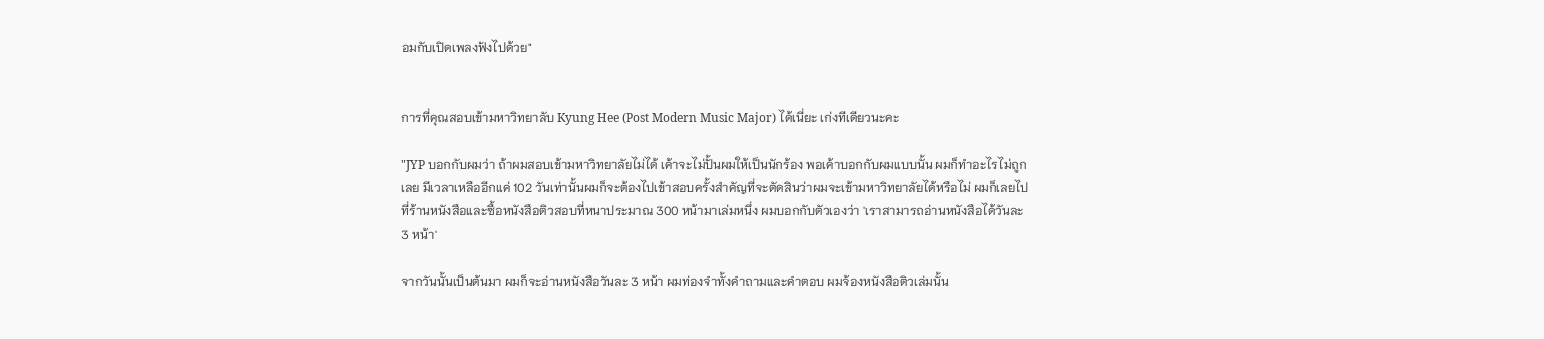อมกับเปิดเพลงฟังไปด้วย"


การที่คุณสอบเข้ามหาวิทยาลับ Kyung Hee (Post Modern Music Major) ได้เนี่ยะ เก่งทีเดียวนะคะ

"JYP บอกกับผมว่า ถ้าผมสอบเข้ามหาวิทยาลัยไม่ได้ เค้าจะไม่ปั้นผมให้เป็นนักร้อง พอเค้าบอกกับผมแบบนั้น ผมก็ทำอะไรไม่ถูกเลย มีเวลาเหลืออีกแค่ 102 วันเท่านั้นผมก็จะต้องไปเข้าสอบครั้งสำคัญที่จะตัดสินว่าผมจะเข้ามหาวิทยาลัยได้หรือไม่ ผมก็เลยไปที่ร้านหนังสือและซื้อหนังสือติวสอบที่หนาประมาณ 300 หน้ามาเล่มหนึ่ง ผมบอกกับตัวเองว่า 'เราสามารถอ่านหนังสือได้วันละ 3 หน้า'

จากวันนั้นเป็นต้นมา ผมก็จะอ่านหนังสือวันละ 3 หน้า ผมท่องจำทั้งคำถามและคำตอบ ผมจ้องหนังสือติวเล่มนั้น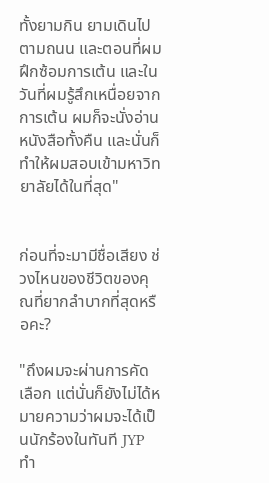ทั้งยามกิน ยามเดินไปตามถนน และตอนที่ผมฝึกซ้อมการเต้น และในวันที่ผมรู้สึกเหนื่อยจากการเต้น ผมก็จะนั่งอ่าน
หนังสือทั้งคืน และนั่นก็ทำให้ผมสอบเข้ามหาวิทยาลัยได้ในที่สุด"


ก่อนที่จะมามีชื่อเสียง ช่วงไหนของชีวิตของคุณที่ยากลำบากที่สุดหรือคะ?

"ถึงผมจะผ่านการคัดเลือก แต่นั่นก็ยังไม่ได้หมายความว่าผมจะได้เป็นนักร้องในทันที JYP ทำ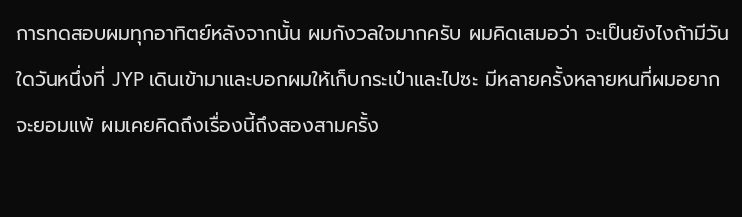การทดสอบผมทุกอาทิตย์หลังจากนั้น ผมกังวลใจมากครับ ผมคิดเสมอว่า จะเป็นยังไงถ้ามีวันใดวันหนึ่งที่ JYP เดินเข้ามาและบอกผมให้เก็บกระเป๋าและไปซะ มีหลายครั้งหลายหนที่ผมอยากจะยอมแพ้ ผมเคยคิดถึงเรื่องนี้ถึงสองสามครั้ง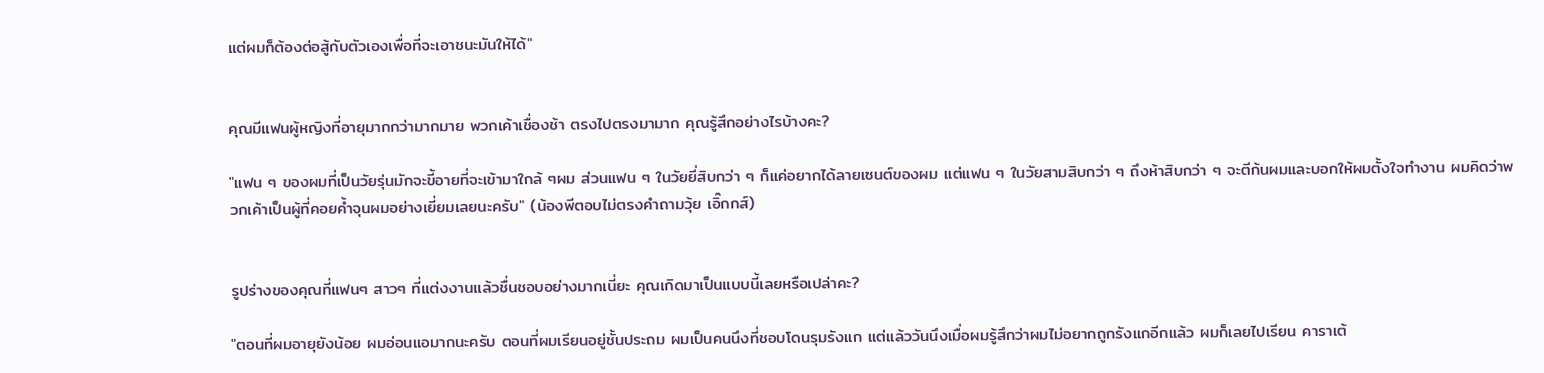แต่ผมก็ต้องต่อสู้กับตัวเองเพื่อที่จะเอาชนะมันให้ได้"


คุณมีแฟนผู้หญิงที่อายุมากกว่ามากมาย พวกเค้าเชื่องช้า ตรงไปตรงมามาก คุณรู้สึกอย่างไรบ้างคะ?

"แฟน ๆ ของผมที่เป็นวัยรุ่นมักจะขี้อายที่จะเข้ามาใกล้ ๆผม ส่วนแฟน ๆ ในวัยยี่สิบกว่า ๆ ก็แค่อยากได้ลายเซนต์ของผม แต่แฟน ๆ ในวัยสามสิบกว่า ๆ ถึงห้าสิบกว่า ๆ จะตีก้นผมและบอกให้ผมตั้งใจทำงาน ผมคิดว่าพวกเค้าเป็นผู้ที่คอยค้ำจุนผมอย่างเยี่ยมเลยนะครับ" (น้องพีตอบไม่ตรงคำถามวุ้ย เอิ๊กกส์)


รูปร่างของคุณที่แฟนๆ สาวๆ ที่แต่งงานแล้วชื่นชอบอย่างมากเนี่ยะ คุณเกิดมาเป็นแบบนี้เลยหรือเปล่าคะ?

"ตอนที่ผมอายุยังน้อย ผมอ่อนแอมากนะครับ ตอนที่ผมเรียนอยู่ชั้นประถม ผมเป็นคนนึงที่ชอบโดนรุมรังแก แต่แล้ววันนึงเมื่อผมรู้สึกว่าผมไม่อยากถูกรังแกอีกแล้ว ผมก็เลยไปเรียน คาราเต้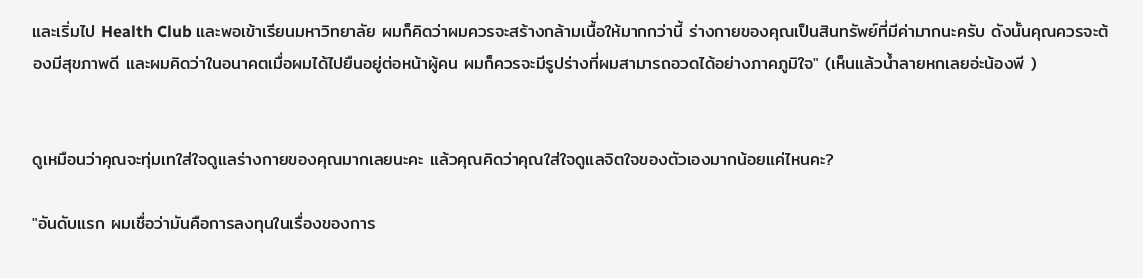และเริ่มไป Health Club และพอเข้าเรียนมหาวิทยาลัย ผมก็คิดว่าผมควรจะสร้างกล้ามเนื้อให้มากกว่านี้ ร่างกายของคุณเป็นสินทรัพย์ที่มีค่ามากนะครับ ดังนั้นคุณควรจะต้องมีสุขภาพดี และผมคิดว่าในอนาคตเมื่อผมได้ไปยืนอยู่ต่อหน้าผู้คน ผมก็ควรจะมีรูปร่างที่ผมสามารถอวดได้อย่างภาคภูมิใจ" (เห็นแล้วน้ำลายหกเลยอ่ะน้องพี )


ดูเหมือนว่าคุณจะทุ่มเทใส่ใจดูแลร่างกายของคุณมากเลยนะคะ แล้วคุณคิดว่าคุณใส่ใจดูแลจิตใจของตัวเองมากน้อยแค่ไหนคะ?

"อันดับแรก ผมเชื่อว่ามันคือการลงทุนในเรื่องของการ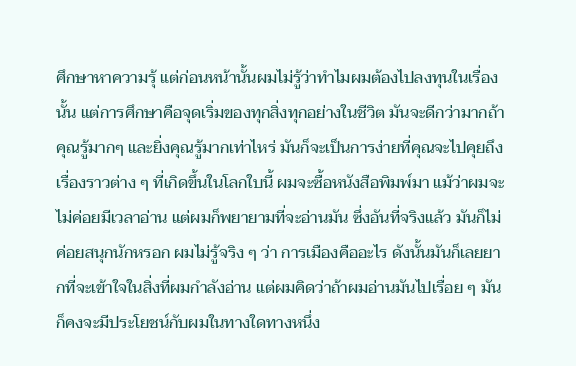ศึกษาหาความรุ้ แต่ก่อนหน้านั้นผมไม่รู้ว่าทำไมผมต้องไปลงทุนในเรื่องนั้น แต่การศึกษาคือจุดเริ่มของทุกสิ่งทุกอย่างในชีวิต มันจะดีกว่ามากถ้าคุณรู้มากๆ และยิ่งคุณรู้มากเท่าไหร่ มันก็จะเป็นการง่ายที่คุณจะไปคุยถึงเรื่องราวต่าง ๆ ที่เกิดขึ้นในโลกใบนี้ ผมจะซื้อหนังสือพิมพ์มา แม้ว่าผมจะไม่ค่อยมีเวลาอ่าน แต่ผมก็พยายามที่จะอ่านมัน ซึ่งอันที่จริงแล้ว มันก็ไม่ค่อยสนุกนักหรอก ผมไม่รู้จริง ๆ ว่า การเมืองคืออะไร ดังนั้นมันก็เลยยากที่จะเข้าใจในสิ่งที่ผมกำลังอ่าน แต่ผมคิดว่าถ้าผมอ่านมันไปเรื่อย ๆ มันก็คงจะมีประโยชน์กับผมในทางใดทางหนึ่ง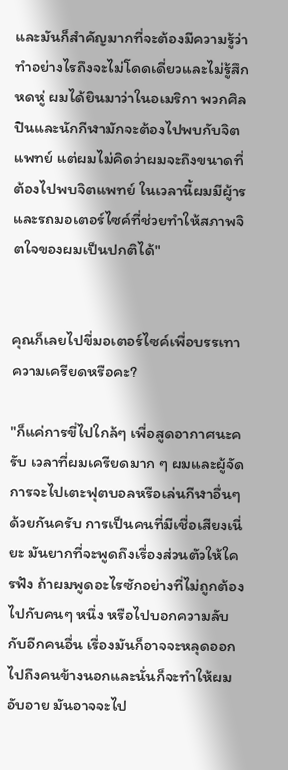และมันก็สำคัญมากที่จะต้องมีความรู้ว่าทำอย่างไรถึงจะไม่โดดเดี่ยวและไม่รู้สึกหดหู่ ผมได้ยินมาว่าในอเมริกา พวกศิลปินและนักกีฬามักจะต้องไปพบกับจิตแพทย์ แต่ผมไม่คิดว่าผมจะถึงขนาดที่ต้องไปพบจิตแพทย์ ในเวลานี้ผมมีผู้ารและรถมอเตอร์ไซค์ที่ช่วยทำให้สภาพจิตใจของผมเป็นปกติได้"


คุณก็เลยไปขี่มอเตอร์ไซค์เพื่อบรรเทาความเครียดหรือคะ?

"ก็แค่การขี่ไปใกล้ๆ เพื่อสูดอากาศนะครับ เวลาที่ผมเครียดมาก ๆ ผมและผู้จัดการจะไปเตะฟุตบอลหรือเล่นกีฬาอื่นๆ ด้วยกันครับ การเป็นคนที่มีเชื่อเสียงเนี่ยะ มันยากที่จะพูดถึงเรื่องส่วนตัวให้ใครฟัง ถ้าผมพูดอะไรซักอย่างที่ไม่ถูกต้องไปกับคนๆ หนึ่ง หรือไปบอกความลับกับอีกคนอื่น เรื่องมันก็อาจจะหลุดออกไปถึงคนข้างนอกและนั่นก็จะทำให้ผมอับอาย มันอาจจะไป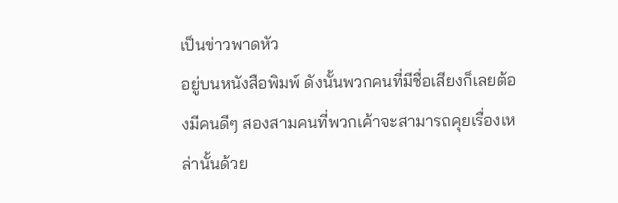เป็นข่าวพาดหัว
อยู่บนหนังสือพิมพ์ ดังนั้นพวกคนที่มีชื่อเสียงก็เลยต้องมีคนดีๆ สองสามคนที่พวกเค้าจะสามารถคุยเรื่องเหล่านั้นด้วย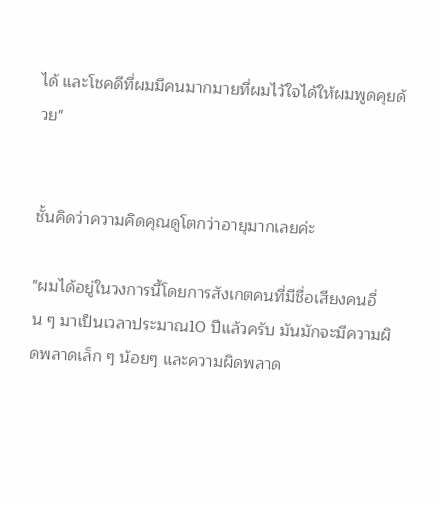ได้ และโชคดีที่ผมมีคนมากมายที่ผมไว้ใจได้ให้ผมพูดคุยด้วย"


ชั้นคิดว่าความคิดคุณดูโตกว่าอายุมากเลยค่ะ

"ผมได้อยู่ในวงการนี้โดยการสังเกตคนที่มีชื่อเสียงคนอื่น ๆ มาเป็นเวลาประมาณ10 ปีแล้วครับ มันมักจะมีความผิดพลาดเล็ก ๆ น้อยๆ และความผิดพลาด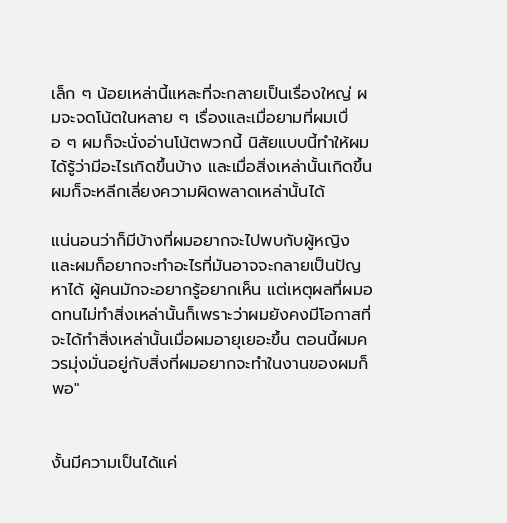เล็ก ๆ น้อยเหล่านี้แหละที่จะกลายเป็นเรื่องใหญ่ ผมจะจดโน้ตในหลาย ๆ เรื่องและเมื่อยามที่ผมเบื่อ ๆ ผมก็จะนั่งอ่านโน้ตพวกนี้ นิสัยแบบนี้ทำให้ผมได้รู้ว่ามีอะไรเกิดขึ้นบ้าง และเมื่อสิ่งเหล่านั้นเกิดขึ้นผมก็จะหลีกเลี่ยงความผิดพลาดเหล่านั้นได้

แน่นอนว่าก็มีบ้างที่ผมอยากจะไปพบกับผู้หญิงและผมก็อยากจะทำอะไรที่มันอาจจะกลายเป็นปัญหาได้ ผู้คนมักจะอยากรู้อยากเห็น แต่เหตุผลที่ผมอดทนไม่ทำสิ่งเหล่านั้นก็เพราะว่าผมยังคงมีโอกาสที่จะได้ทำสิ่งเหล่านั้นเมื่อผมอายุเยอะขึ้น ตอนนี้ผมควรมุ่งมั่นอยู่กับสิ่งที่ผมอยากจะทำในงานของผมก็พอ"


งั้นมีความเป็นได้แค่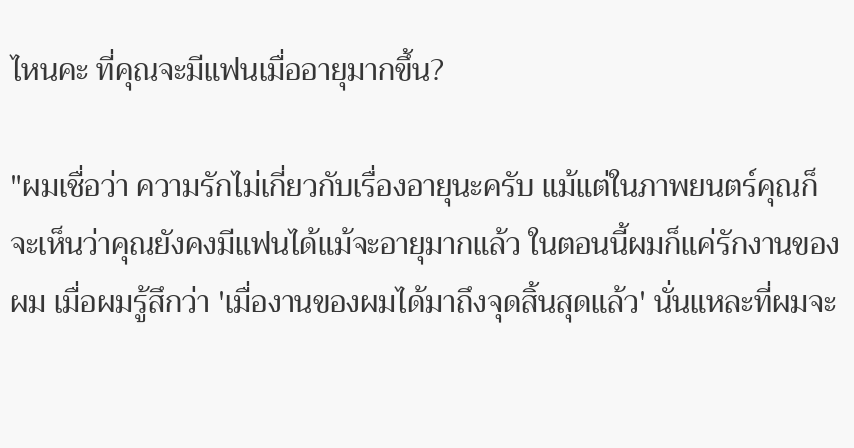ไหนคะ ที่คุณจะมีแฟนเมื่ออายุมากขึ้น?

"ผมเชื่อว่า ความรักไม่เกี่ยวกับเรื่องอายุนะครับ แม้แต่ในภาพยนตร์คุณก็จะเห็นว่าคุณยังคงมีแฟนได้แม้จะอายุมากแล้ว ในตอนนี้ผมก็แค่รักงานของผม เมื่อผมรู้สึกว่า 'เมื่องานของผมได้มาถึงจุดสิ้นสุดแล้ว' นั่นแหละที่ผมจะ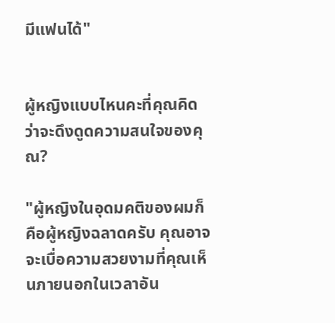มีแฟนได้"


ผู้หญิงแบบไหนคะที่คุณคิดว่าจะดึงดูดความสนใจของคุณ?

"ผู้หญิงในอุดมคติของผมก็คือผู้หญิงฉลาดครับ คุณอาจจะเบื่อความสวยงามที่คุณเห็นภายนอกในเวลาอัน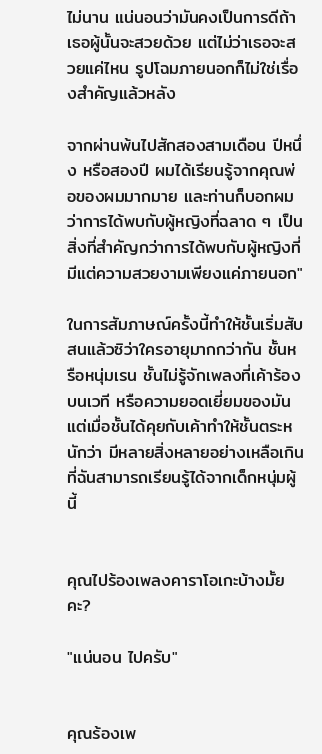ไม่นาน แน่นอนว่ามันคงเป็นการดีถ้าเธอผู้นั้นจะสวยด้วย แต่ไม่ว่าเธอจะสวยแค่ไหน รูปโฉมภายนอกก็ไม่ใช่เรื่องสำคัญแล้วหลัง

จากผ่านพ้นไปสักสองสามเดือน ปีหนึ่ง หรือสองปี ผมได้เรียนรู้จากคุณพ่อของผมมากมาย และท่านก็บอกผมว่าการได้พบกับผู้หญิงที่ฉลาด ๆ เป็นสิ่งที่สำคัญกว่าการได้พบกับผู้หญิงที่มีแต่ความสวยงามเพียงแค่ภายนอก"

ในการสัมภาษณ์ครั้งนี้ทำให้ชั้นเริ่มสับสนแล้วซิว่าใครอายุมากกว่ากัน ชั้นหรือหนุ่มเรน ชั้นไม่รู้จักเพลงที่เค้าร้องบนเวที หรือความยอดเยี่ยมของมัน แต่เมื่อชั้นได้คุยกับเค้าทำให้ชั้นตระหนักว่า มีหลายสิ่งหลายอย่างเหลือเกินที่ฉันสามารถเรียนรู้ได้จากเด็กหนุ่มผู้นี้


คุณไปร้องเพลงคาราโอเกะบ้างมั้ยคะ?

"แน่นอน ไปครับ"


คุณร้องเพ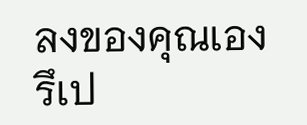ลงของคุณเองรึเป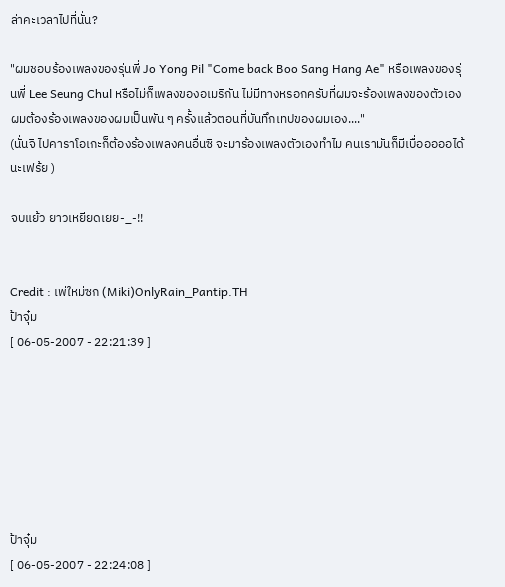ล่าคะเวลาไปที่นั่น?

"ผมชอบร้องเพลงของรุ่นพี่ Jo Yong Pil "Come back Boo Sang Hang Ae" หรือเพลงของรุ่นพี่ Lee Seung Chul หรือไม่ก็เพลงของอเมริกัน ไม่มีทางหรอกครับที่ผมจะร้องเพลงของตัวเอง ผมต้องร้องเพลงของผมเป็นพัน ๆ ครั้งแล้วตอนที่บันทึกเทปของผมเอง...."
(นั่นจิ ไปคาราโอเกะก็ต้องร้องเพลงคนอื่นซิ จะมาร้องเพลงตัวเองทำไม คนเรามันก็มีเบื่อออออได้นะเฟร้ย )

จบแย้ว ยาวเหยียดเยย-_-!!


Credit : เพ่ใหม่ซก (Miki)OnlyRain_Pantip.TH
ป้าจุ๋ม
[ 06-05-2007 - 22:21:39 ]







ป้าจุ๋ม
[ 06-05-2007 - 22:24:08 ]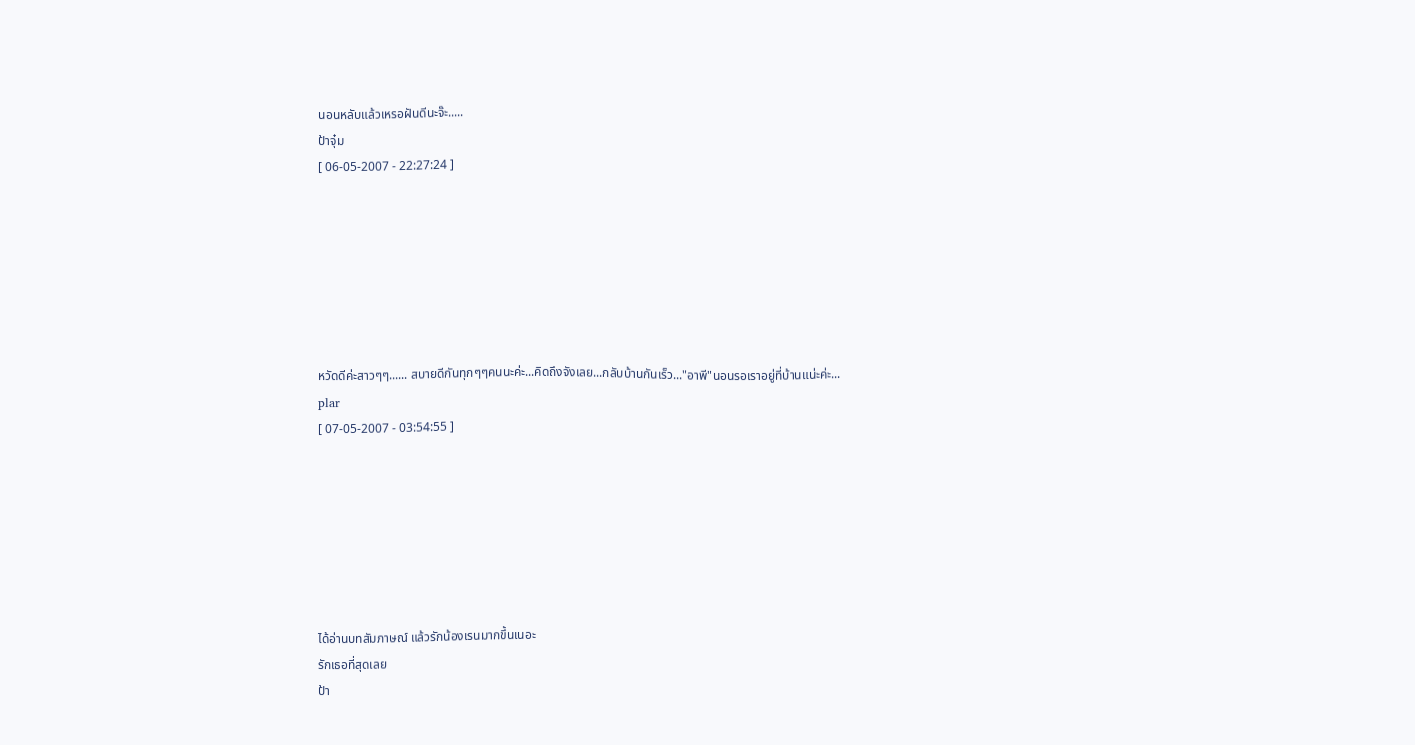นอนหลับแล้วเหรอฝันดีนะจ๊ะ.....
ป้าจุ๋ม
[ 06-05-2007 - 22:27:24 ]







หวัดดีค่ะสาวๆๆ...... สบายดีกันทุกๆๆคนนะค่ะ...คิดถึงจังเลย...กลับบ้านกันเร็ว..."อาพี"นอนรอเราอยู่ที่บ้านแน่ะค่ะ...
plar
[ 07-05-2007 - 03:54:55 ]







ได้อ่านบทสัมภาษณ์ แล้วรักน้องเรนมากขึ้นเนอะ
รักเธอที่สุดเลย
ป้า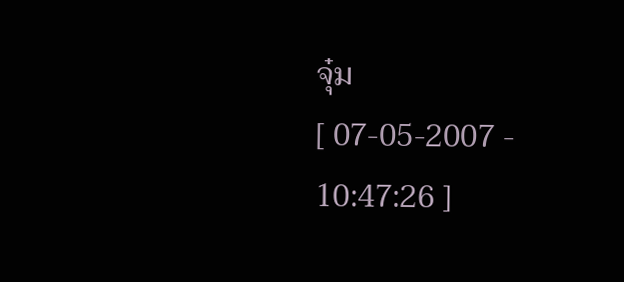จุ๋ม
[ 07-05-2007 - 10:47:26 ]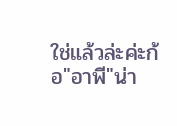ใช่แล้วล่ะค่ะก้อ"อาพี"น่า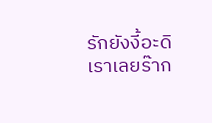รักยังงี้อะดิเราเลยร๊าก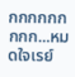กกกกกกกกก...หมดใจเรย์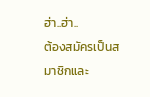ฮ่า..ฮ่า..
ต้องสมัครเป็นสมาชิกและ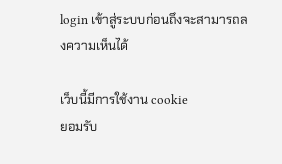login เข้าสู่ระบบก่อนถึงจะสามารถลงความเห็นได้

เว็บนี้มีการใช้งาน cookie
ยอมรับ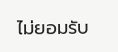ไม่ยอมรับ